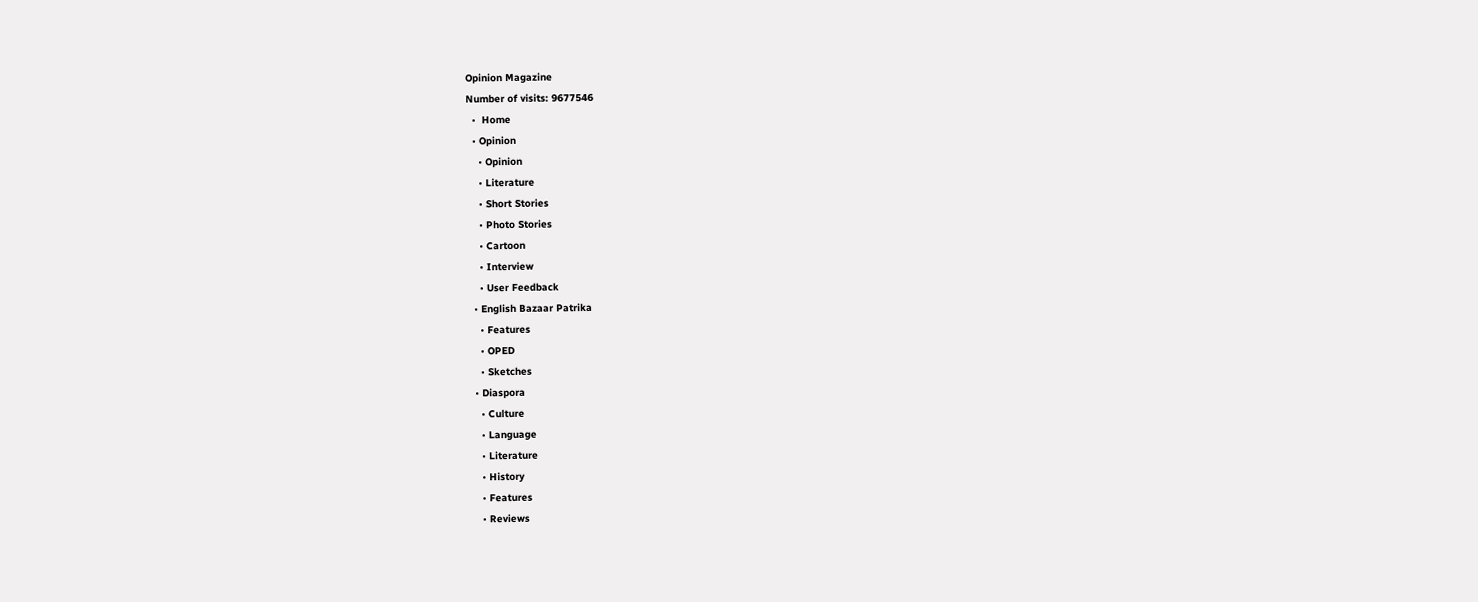Opinion Magazine
Number of visits: 9677546
  •  Home
  • Opinion
    • Opinion
    • Literature
    • Short Stories
    • Photo Stories
    • Cartoon
    • Interview
    • User Feedback
  • English Bazaar Patrika
    • Features
    • OPED
    • Sketches
  • Diaspora
    • Culture
    • Language
    • Literature
    • History
    • Features
    • Reviews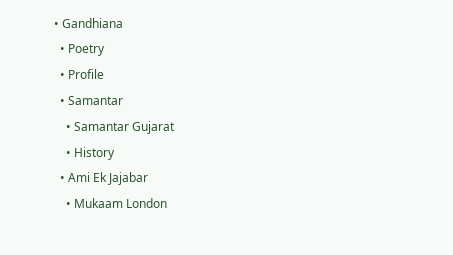• Gandhiana
  • Poetry
  • Profile
  • Samantar
    • Samantar Gujarat
    • History
  • Ami Ek Jajabar
    • Mukaam London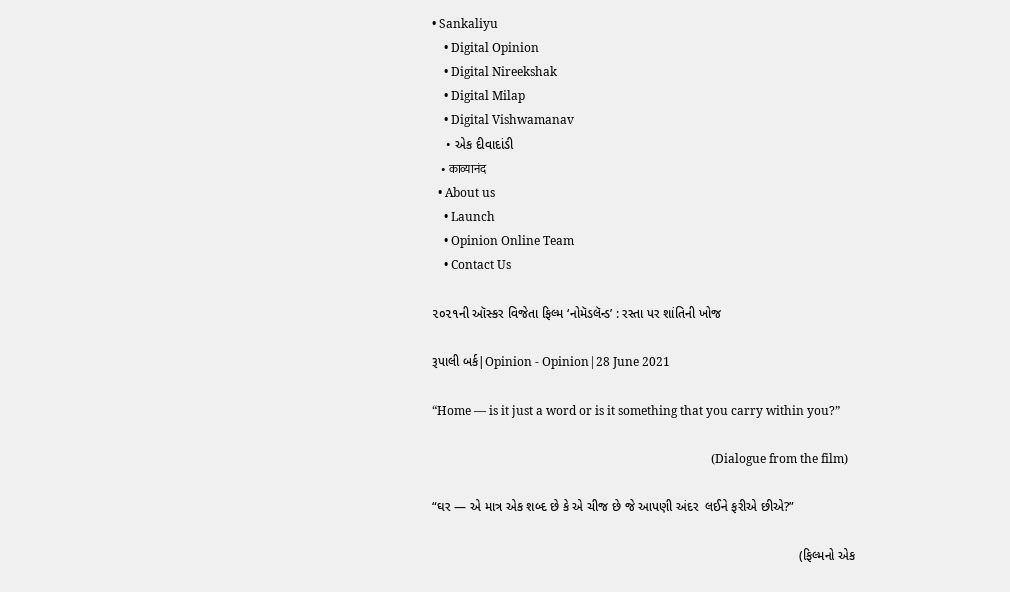• Sankaliyu
    • Digital Opinion
    • Digital Nireekshak
    • Digital Milap
    • Digital Vishwamanav
    • એક દીવાદાંડી
    • काव्यानंद
  • About us
    • Launch
    • Opinion Online Team
    • Contact Us

૨૦૨૧ની ઑસ્કર વિજેતા ફિલ્મ ‘નોમૅડલૅન્ડ’ : રસ્તા પર શાંતિની ખોજ

રૂપાલી બર્ક|Opinion - Opinion|28 June 2021

“Home — is it just a word or is it something that you carry within you?”

                                                                                             (Dialogue from the film)

“ઘર — એ માત્ર એક શબ્દ છે કે એ ચીજ છે જે આપણી અંદર  લઈને ફરીએ છીએ?”

                                                                                                      (ફિલ્મનો એક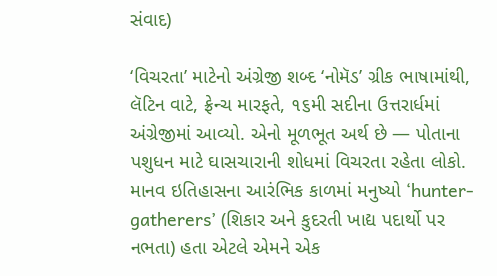સંવાદ)

‘વિચરતા’ માટેનો અંગ્રેજી શબ્દ ‘નોમૅડ’ ગ્રીક ભાષામાંથી, લૅટિન વાટે, ફ્રેન્ચ મારફતે, ૧૬મી સદીના ઉત્તરાર્ધમાં અંગ્રેજીમાં આવ્યો. એનો મૂળભૂત અર્થ છે — પોતાના પશુધન માટે ઘાસચારાની શોધમાં વિચરતા રહેતા લોકો. માનવ ઇતિહાસના આરંભિક કાળમાં મનુષ્યો ‘hunter-gatherers’ (શિકાર અને કુદરતી ખાદ્ય પદાર્થો પર નભતા) હતા એટલે એમને એક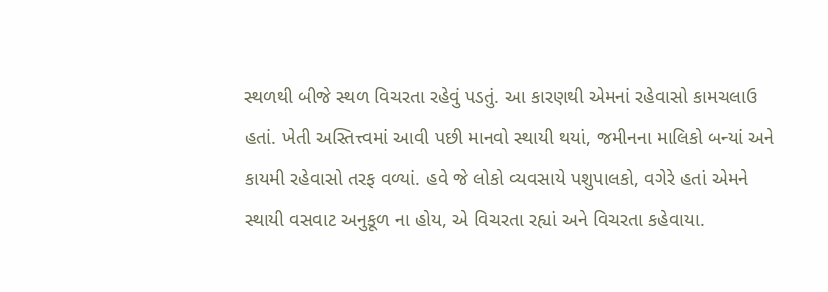સ્થળથી બીજે સ્થળ વિચરતા રહેવું પડતું. આ કારણથી એમનાં રહેવાસો કામચલાઉ હતાં. ખેતી અસ્તિત્ત્વમાં આવી પછી માનવો સ્થાયી થયાં, જમીનના માલિકો બન્યાં અને કાયમી રહેવાસો તરફ વળ્યાં. હવે જે લોકો વ્યવસાયે પશુપાલકો, વગેરે હતાં એમને સ્થાયી વસવાટ અનુકૂળ ના હોય, એ વિચરતા રહ્યાં અને વિચરતા કહેવાયા.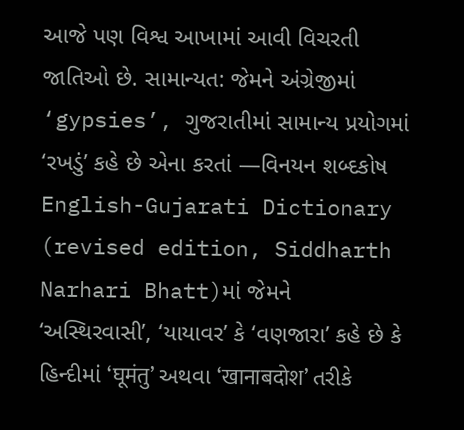આજે પણ વિશ્વ આખામાં આવી વિચરતી જાતિઓ છે. સામાન્યત: જેમને અંગ્રેજીમાં ‘gypsies’, ગુજરાતીમાં સામાન્ય પ્રયોગમાં ‘રખડું’ કહે છે એના કરતાં —વિનયન શબ્દકોષ English-Gujarati Dictionary (revised edition, Siddharth Narhari Bhatt)માં જેમને ‘અસ્થિરવાસી’, ‘યાયાવર’ કે ‘વણજારા’ કહે છે કે હિન્દીમાં ‘घूमंतु’ અથવા ‘खानाबदोश’ તરીકે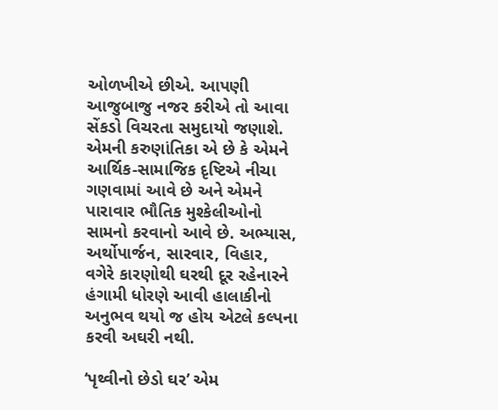ઓળખીએ છીએ. આપણી આજુબાજુ નજર કરીએ તો આવા સેંકડો વિચરતા સમુદાયો જણાશે. એમની કરુણાંતિકા એ છે કે એમને આર્થિક-સામાજિક દૃષ્ટિએ નીચા ગણવામાં આવે છે અને એમને પારાવાર ભૌતિક મુશ્કેલીઓનો સામનો કરવાનો આવે છે. અભ્યાસ, અર્થોપાર્જન, સારવાર, વિહાર, વગેરે કારણોથી ઘરથી દૂર રહેનારને હંગામી ધોરણે આવી હાલાકીનો અનુભવ થયો જ હોય એટલે કલ્પના કરવી અઘરી નથી.

‘પૃથ્વીનો છેડો ઘર’ એમ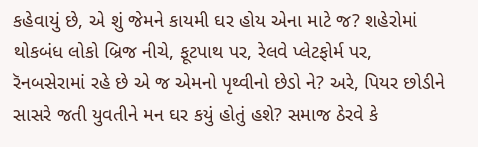કહેવાયું છે, એ શું જેમને કાયમી ઘર હોય એના માટે જ? શહેરોમાં થોકબંધ લોકો બ્રિજ નીચે, ફૂટપાથ પર, રેલવે પ્લેટફોર્મ પર, રૅનબસેરામાં રહે છે એ જ એમનો પૃથ્વીનો છેડો ને? અરે, પિયર છોડીને સાસરે જતી યુવતીને મન ઘર કયું હોતું હશે? સમાજ ઠેરવે કે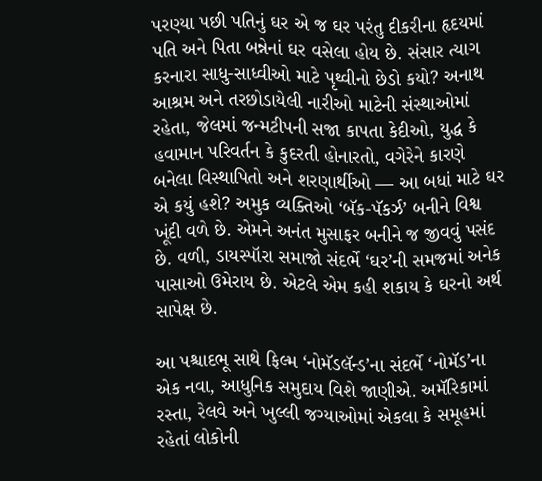પરણ્યા પછી પતિનું ઘર એ જ ઘર પરંતુ દીકરીના હૃદયમાં પતિ અને પિતા બન્નેનાં ઘર વસેલા હોય છે. સંસાર ત્યાગ કરનારા સાધુ-સાધ્વીઓ માટે પૃથ્વીનો છેડો કયો? અનાથ આશ્રમ અને તરછોડાયેલી નારીઓ માટેની સંસ્થાઓમાં રહેતા, જેલમાં જન્મટીપની સજા કાપતા કેદીઓ, યુદ્ધ કે હવામાન પરિવર્તન કે કુદરતી હોનારતો, વગેરેને કારણે બનેલા વિસ્થાપિતો અને શરણાર્થીઓ — આ બધાં માટે ઘર એ કયું હશે? અમુક વ્યક્તિઓ ‘બૅક-પૅકર્ઝ’ બનીને વિશ્વ ખૂંદી વળે છે. એમને અનંત મુસાફર બનીને જ જીવવું પસંદ છે. વળી, ડાયસ્પૉરા સમાજો સંદર્ભે ‘ઘર’ની સમજમાં અનેક પાસાઓ ઉમેરાય છે. એટલે એમ કહી શકાય કે ઘરનો અર્થ સાપેક્ષ છે.

આ પશ્ચાદભૂ સાથે ફિલ્મ ‘નોમૅડલૅન્ડ’ના સંદર્ભે ‘નોમૅડ’ના એક નવા, આધુનિક સમુદાય વિશે જાણીએ. અમૅરિકામાં રસ્તા, રેલવે અને ખુલ્લી જગ્યાઓમાં એકલા કે સમૂહમાં રહેતાં લોકોની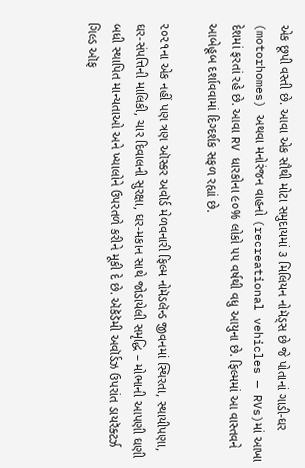એક છૂપી વસ્તી છે. આવા એક સૌથી મોટા સમુદાયમાં ૩ મિલિયન નોમૅડ્સ છે જે પોતાનાં ગાડી-ઘર (motorhomes) અથવા મનોરંજન વાહનો (recreational vehicles — RVs)માં આખા દેશમાં ફરતાં રહે છે. આવા RV ધારકોના ૯૦% લોકો ૫૫ વર્ષથી વધુ આયુના છે. ફિલ્મમાં આ વાસ્તવને આબેહૂબ દર્શાવવામાં દિગ્દર્શક સફળ રહ્યાં છે.

૨૦૨૧ના એક નહીં પણ ત્રણ ઑસ્કર અવૉર્ડ મેળવનારી ફિલ્મ નોમૅડલૅન્ડ જીવનમાં સ્થિરતા, સ્થાયીપણા, ઘર-સંપત્તિની માલિકી, ચાર દિવાલની સુરક્ષા, ઘર-મકાન સાથે જોડાયેલી સમૃદ્ધિ – મોભાની આપણી ઘણી બધી સ્થાપિત માન્યતાઓ અને ખ્યાલોને ઉપરતળે કરીને મૂકી દે છે. ઍકૅડૅમી અવૉર્ડઝ ઉપરાંત ડાયરૅક્ટર્ઝ ગિલ્ડ ઑફ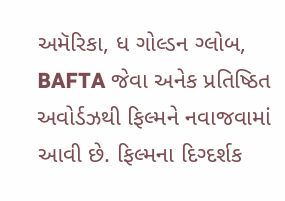અમૅરિકા, ધ ગોલ્ડન ગ્લોબ, BAFTA જેવા અનેક પ્રતિષ્ઠિત અવોર્ડઝથી ફિલ્મને નવાજવામાં આવી છે. ફિલ્મના દિગ્દર્શક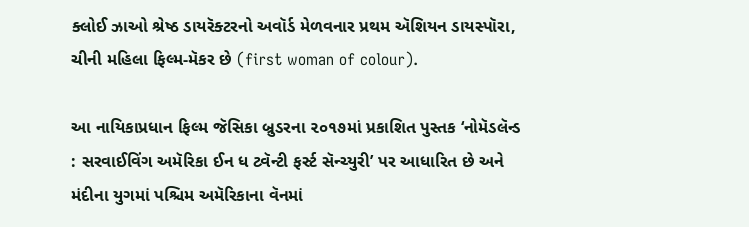ક્લોઈ ઝાઓ શ્રેષ્ઠ ડાયરૅક્ટરનો અવૉર્ડ મેળવનાર પ્રથમ ઍશિયન ડાયસ્પૉરા, ચીની મહિલા ફિલ્મ-મૅકર છે (first woman of colour).

આ નાયિકાપ્રધાન ફિલ્મ જૅસિકા બ્રુડરના ૨૦૧૭માં પ્રકાશિત પુસ્તક ‘નોમૅડલૅન્ડ : સરવાઈવિંગ અમૅરિકા ઈન ધ ટ્વૅન્ટી ફર્સ્ટ સૅન્ચ્યુરી’ પર આધારિત છે અને મંદીના યુગમાં પશ્ચિમ અમૅરિકાના વૅનમાં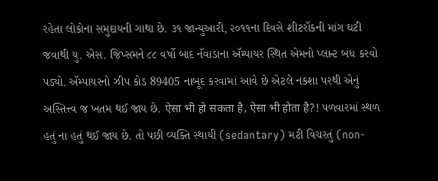રહેતા લોકોના સમુદાયની ગાથા છે. ૩૧ જાન્યુઆરી, ૨૦૧૧ના દિવસે શીટરૉકની માંગ ઘટી જવાથી યુ. એસ. જિપ્સમને ૮૮ વર્ષો બાદ નૅવાડાના ઍમ્પાયર સ્થિત એમનો પ્લાન્ટ બંધ કરવો પડ્યો. ઍમ્પાયરનો ઝીપ કોડ 89405 નાબૂદ કરવામાં આવે છે એટલે નકશા પરથી એનું અસ્તિત્ત્વ જ ખતમ થઈ જાય છે. ऐसा भी हो सकता है, ऐसा भी होता है?! પળવારમાં સ્થળ હતું ના હતું થઈ જાય છે. તો પછી વ્યક્તિ સ્થાયી (sedantary) મટી વિચરતું (non-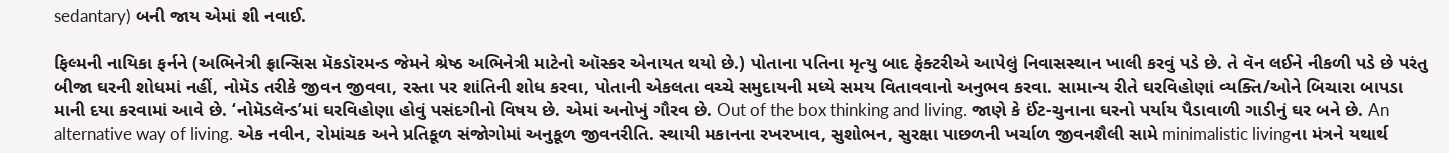sedantary) બની જાય એમાં શી નવાઈ.

ફિલ્મની નાયિકા ફર્નને (અભિનેત્રી ફ્રાન્સિસ મૅકડૉરમન્ડ જેમને શ્રેષ્ઠ અભિનેત્રી માટેનો ઑસ્કર એનાયત થયો છે.) પોતાના પતિના મૃત્યુ બાદ ફેક્ટરીએ આપેલું નિવાસસ્થાન ખાલી કરવું પડે છે. તે વૅન લઈને નીકળી પડે છે પરંતુ બીજા ઘરની શોધમાં નહીં, નોમૅડ તરીકે જીવન જીવવા, રસ્તા પર શાંતિની શોધ કરવા, પોતાની એકલતા વચ્ચે સમુદાયની મધ્યે સમય વિતાવવાનો અનુભવ કરવા. સામાન્ય રીતે ઘરવિહોણાં વ્યક્તિ/ઓને બિચારા બાપડા માની દયા કરવામાં આવે છે. ‘નોમૅડલૅન્ડ’માં ઘરવિહોણા હોવું પસંદગીનો વિષય છે. એમાં અનોખું ગૌરવ છે. Out of the box thinking and living. જાણે કે ઈંટ-ચુનાના ઘરનો પર્યાય પૈડાવાળી ગાડીનું ઘર બને છે. An alternative way of living. એક નવીન, રોમાંચક અને પ્રતિકૂળ સંજોગોમાં અનુકૂળ જીવનરીતિ. સ્થાયી મકાનના રખરખાવ, સુશોભન, સુરક્ષા પાછળની ખર્ચાળ જીવનશૈલી સામે minimalistic livingના મંત્રને યથાર્થ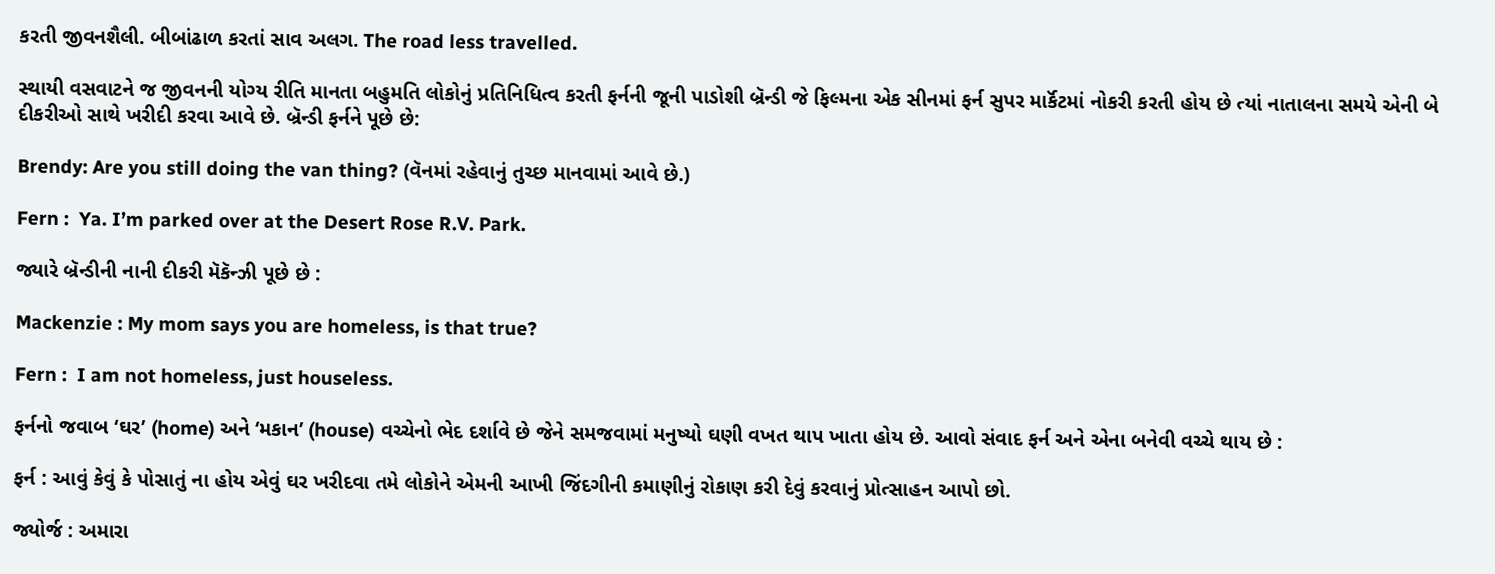કરતી જીવનશૈલી. બીબાંઢાળ કરતાં સાવ અલગ. The road less travelled.

સ્થાયી વસવાટને જ જીવનની યોગ્ય રીતિ માનતા બહુમતિ લોકોનું પ્રતિનિધિત્વ કરતી ફર્નની જૂની પાડોશી બ્રૅન્ડી જે ફિલ્મના એક સીનમાં ફર્ન સુપર માર્કૅટમાં નોકરી કરતી હોય છે ત્યાં નાતાલના સમયે એની બે દીકરીઓ સાથે ખરીદી કરવા આવે છે. બ્રૅન્ડી ફર્નને પૂછે છે:

Brendy: Are you still doing the van thing? (વૅનમાં રહેવાનું તુચ્છ માનવામાં આવે છે.)

Fern :  Ya. I’m parked over at the Desert Rose R.V. Park.

જ્યારે બ્રૅન્ડીની નાની દીકરી મૅકૅન્ઝી પૂછે છે :

Mackenzie : My mom says you are homeless, is that true?

Fern :  I am not homeless, just houseless.

ફર્નનો જવાબ ‘ઘર’ (home) અને ‘મકાન’ (house) વચ્ચેનો ભેદ દર્શાવે છે જેને સમજવામાં મનુષ્યો ઘણી વખત થાપ ખાતા હોય છે. આવો સંવાદ ફર્ન અને એના બનેવી વચ્ચે થાય છે :

ફર્ન : આવું કેવું કે પોસાતું ના હોય એવું ઘર ખરીદવા તમે લોકોને એમની આખી જિંદગીની કમાણીનું રોકાણ કરી દેવું કરવાનું પ્રોત્સાહન આપો છો.

જ્યોર્જ : અમારા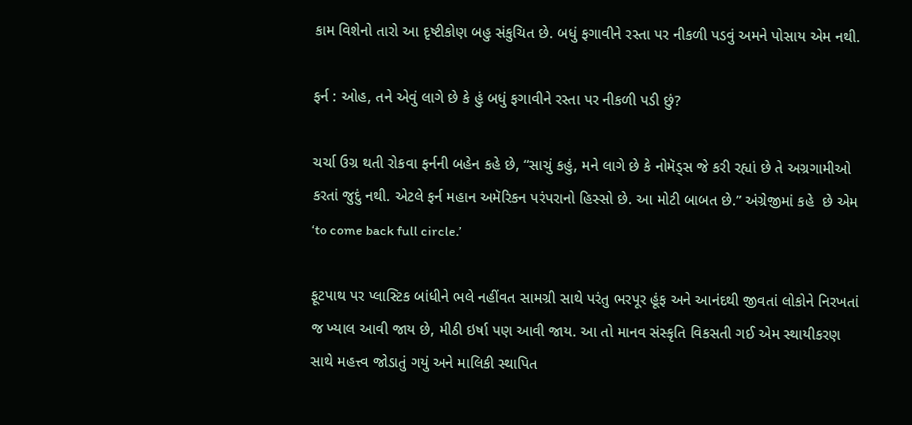કામ વિશેનો તારો આ દૃષ્ટીકોણ બહુ સંકુચિત છે. બધું ફગાવીને રસ્તા પર નીકળી પડવું અમને પોસાય એમ નથી.

ફર્ન : ઓહ, તને એવું લાગે છે કે હું બધું ફગાવીને રસ્તા પર નીકળી પડી છું?

ચર્ચા ઉગ્ર થતી રોકવા ફર્નની બહેન કહે છે, “સાચું કહું, મને લાગે છે કે નોમૅડ્સ જે કરી રહ્યાં છે તે અગ્રગામીઓ કરતાં જુદું નથી. એટલે ફર્ન મહાન અમૅરિકન પરંપરાનો હિસ્સો છે. આ મોટી બાબત છે.” અંગ્રેજીમાં કહે  છે એમ ‘to come back full circle.’

ફૂટપાથ પર પ્લાસ્ટિક બાંધીને ભલે નહીંવત સામગ્રી સાથે પરંતુ ભરપૂર હૂંફ અને આનંદથી જીવતાં લોકોને નિરખતાં જ ખ્યાલ આવી જાય છે, મીઠી ઇર્ષા પણ આવી જાય. આ તો માનવ સંસ્કૃતિ વિકસતી ગઈ એમ સ્થાયીકરણ સાથે મહત્ત્વ જોડાતું ગયું અને માલિકી સ્થાપિત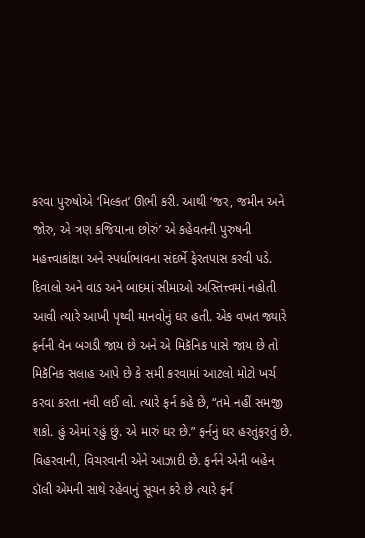કરવા પુરુષોએ ‘મિલ્કત’ ઊભી કરી. આથી ‘જર, જમીન અને જોરુ, એ ત્રણ કજિયાના છોરું’ એ કહેવતની પુરુષની મહત્ત્વાકાંક્ષા અને સ્પર્ધાભાવના સંદર્ભે ફેરતપાસ કરવી પડે. દિવાલો અને વાડ અને બાદમાં સીમાઓ અસ્તિત્ત્વમાં નહોતી આવી ત્યારે આખી પૃથ્વી માનવોનું ઘર હતી. એક વખત જ્યારે ફર્નની વૅન બગડી જાય છે અને એ મિકૅનિક પાસે જાય છે તો મિકૅનિક સલાહ આપે છે કે સમી કરવામાં આટલો મોટો ખર્ચ કરવા કરતા નવી લઈ લો. ત્યારે ફર્ન કહે છે, “તમે નહીં સમજી શકો. હું એમાં રહું છું. એ મારું ઘર છે.” ફર્નનું ઘર હરતુંફરતું છે. વિહરવાની, વિચરવાની એને આઝાદી છે. ફર્નને એની બહેન ડૉલી એમની સાથે રહેવાનું સૂચન કરે છે ત્યારે ફર્ન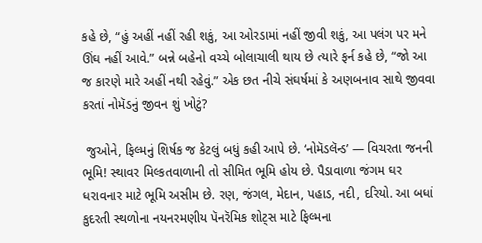કહે છે, “હું અહીં નહીં રહી શકું, આ ઓરડામાં નહીં જીવી શકું, આ પલંગ પર મને ઊંઘ નહીં આવે.” બન્ને બહેનો વચ્ચે બોલાચાલી થાય છે ત્યારે ફર્ન કહે છે, “જો આ જ કારણે મારે અહીં નથી રહેવું.” એક છત નીચે સંઘર્ષમાં કે અણબનાવ સાથે જીવવા કરતાં નોમૅડનું જીવન શું ખોટું?

 જુઓને, ફિલ્મનું શિર્ષક જ કેટલું બધું કહી આપે છે. ‘નોમૅડલૅન્ડ’ — વિચરતા જનની ભૂમિ! સ્થાવર મિલ્કતવાળાની તો સીમિત ભૂમિ હોય છે. પૈડાવાળા જંગમ ઘર ધરાવનાર માટે ભૂમિ અસીમ છે. રણ, જંગલ, મેદાન, પહાડ, નદી, દરિયો. આ બધાં કુદરતી સ્થળોના નયનરમણીય પૅનરૅમિક શોટ્સ માટે ફિલ્મના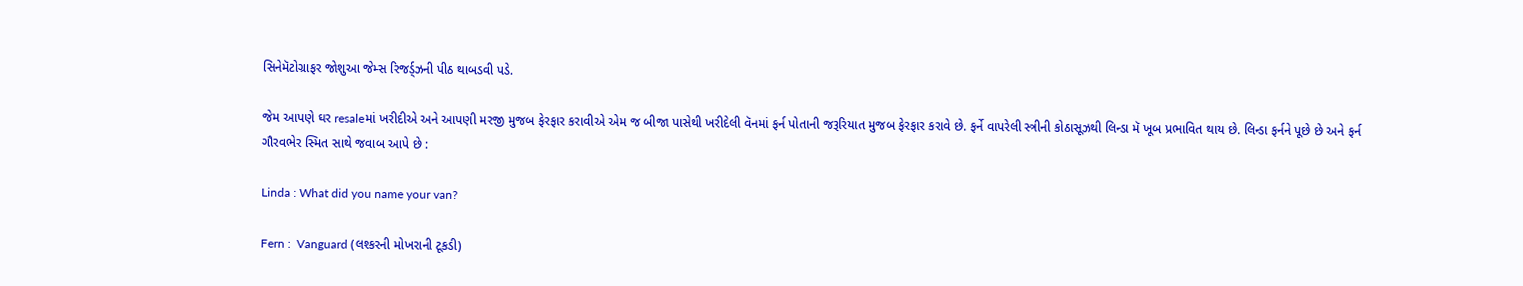સિનેમૅટોગ્રાફર જોશુઆ જેમ્સ રિજર્ડ્ઝની પીઠ થાબડવી પડે.

જેમ આપણે ઘર resaleમાં ખરીદીએ અને આપણી મરજી મુજબ ફેરફાર કરાવીએ એમ જ બીજા પાસેથી ખરીદેલી વૅનમાં ફર્ન પોતાની જરૂરિયાત મુજબ ફેરફાર કરાવે છે. ફર્ને વાપરેલી સ્ત્રીની કોઠાસૂઝથી લિન્ડા મૅ ખૂબ પ્રભાવિત થાય છે. લિન્ડા ફર્નને પૂછે છે અને ફર્ન ગૌરવભેર સ્મિત સાથે જવાબ આપે છે :

Linda : What did you name your van?

Fern :  Vanguard (લશ્કરની મોખરાની ટૂકડી)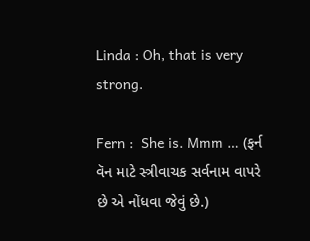Linda : Oh, that is very strong.

Fern :  She is. Mmm … (ફર્ન વૅન માટે સ્ત્રીવાચક સર્વનામ વાપરે છે એ નોંધવા જેવું છે.)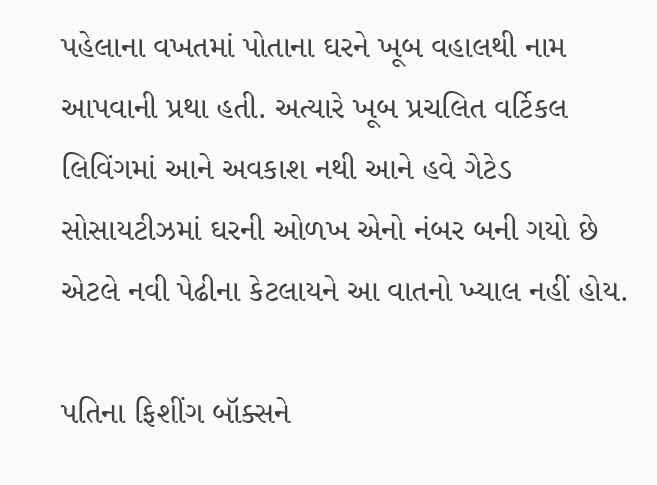પહેલાના વખતમાં પોતાના ઘરને ખૂબ વહાલથી નામ આપવાની પ્રથા હતી. અત્યારે ખૂબ પ્રચલિત વર્ટિકલ લિવિંગમાં આને અવકાશ નથી આને હવે ગેટેડ સોસાયટીઝમાં ઘરની ઓળખ એનો નંબર બની ગયો છે એટલે નવી પેઢીના કેટલાયને આ વાતનો ખ્યાલ નહીં હોય.

પતિના ફિશીંગ બૉક્સને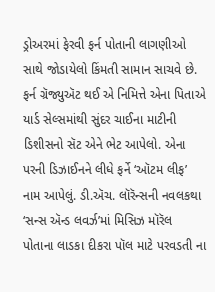ડ્રોઅરમાં ફેરવી ફર્ન પોતાની લાગણીઓ સાથે જોડાયેલો કિંમતી સામાન સાચવે છે. ફર્ન ગ્રૅજ્યુઍટ થઈ એ નિમિત્તે એના પિતાએ યાર્ડ સેલ્સમાંથી સુંદર ચાઈના માટીની ડિશીસનો સૅટ એને ભેટ આપેલો. એના પરની ડિઝાઈનને લીધે ફર્ને ‘ઑટમ લીફ’ નામ આપેલું. ડી.ઍચ. લૉરૅન્સની નવલકથા ‘સન્સ ઍન્ડ લવર્ઝ’માં મિસિઝ મૉરૅલ પોતાના લાડકા દીકરા પૉલ માટે પરવડતી ના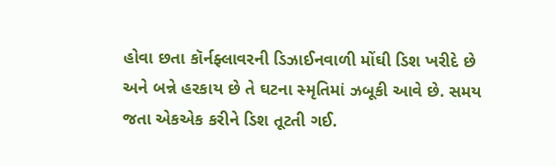હોવા છતા કૉર્નફ્લાવરની ડિઝાઈનવાળી મોંઘી ડિશ ખરીદે છે અને બન્ને હરકાય છે તે ઘટના સ્મૃતિમાં ઝબૂકી આવે છે. સમય જતા એકએક કરીને ડિશ તૂટતી ગઈ.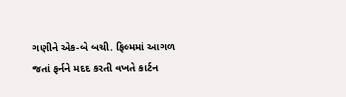ગણીને એક-બે બચી. ફિલ્મમાં આગળ જતાં ફર્નને મદદ કરતી વખતે કાર્ટન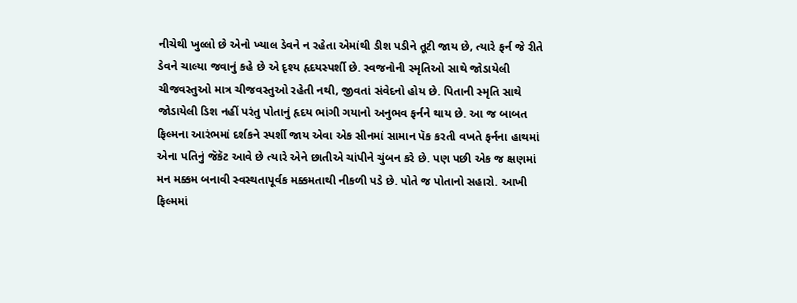નીચેથી ખુલ્લો છે એનો ખ્યાલ ડેવને ન રહેતા એમાંથી ડીશ પડીને તૂટી જાય છે, ત્યારે ફર્ન જે રીતે ડેવને ચાલ્યા જવાનું કહે છે એ દૃશ્ય હૃદયસ્પર્શી છે. સ્વજનોની સ્મૃતિઓ સાથે જોડાયેલી ચીજવસ્તુઓ માત્ર ચીજવસ્તુઓ રહેતી નથી, જીવતાં સંવેદનો હોય છે. પિતાની સ્મૃતિ સાથે જોડાયેલી ડિશ નહીં પરંતુ પોતાનું હૃદય ભાંગી ગયાનો અનુભવ ફર્નને થાય છે. આ જ બાબત ફિલ્મના આરંભમાં દર્શકને સ્પર્શી જાય એવા એક સીનમાં સામાન પૅક કરતી વખતે ફર્નના હાથમાં એના પતિનું જૅકૅટ આવે છે ત્યારે એને છાતીએ ચાંપીને ચુંબન કરે છે. પણ પછી એક જ ક્ષણમાં મન મક્કમ બનાવી સ્વસ્થતાપૂર્વક મક્કમતાથી નીકળી પડે છે. પોતે જ પોતાનો સહારો. આખી ફિલ્મમાં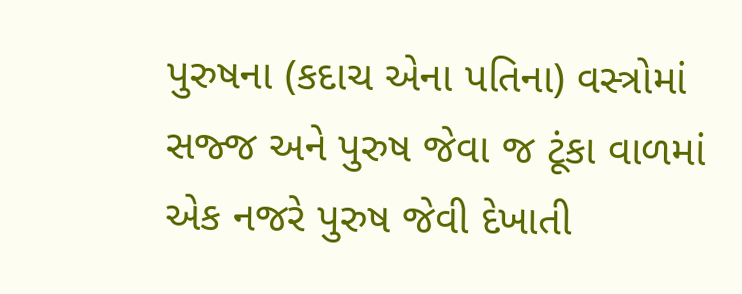પુરુષના (કદાચ એના પતિના) વસ્ત્રોમાં સજ્જ અને પુરુષ જેવા જ ટૂંકા વાળમાં એક નજરે પુરુષ જેવી દેખાતી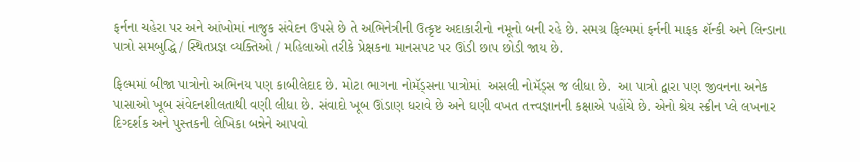ફર્નના ચહેરા પર અને આંખોમાં નાજુક સંવેદન ઉપસે છે તે અભિનેત્રીની ઉત્કૃષ્ટ અદાકારીનો નમૂનો બની રહે છે. સમગ્ર ફિલ્મમાં ફર્નની માફક શૅન્કી અને લિન્ડાના પાત્રો સમબુદ્ધિ / સ્થિતપ્રજ્ઞ વ્યક્તિઓ / મહિલાઓ તરીકે પ્રેક્ષકના માનસપટ પર ઊંડી છાપ છોડી જાય છે.

ફિલ્મમાં બીજા પાત્રોનો અભિનય પણ કાબીલેદાદ છે. મોટા ભાગના નોમૅડ્સના પાત્રોમાં  અસલી નોમૅડ્સ જ લીધા છે.  આ પાત્રો દ્વારા પણ જીવનના અનેક પાસાઓ ખૂબ સંવેદનશીલતાથી વણી લીધા છે. સંવાદો ખૂબ ઊંડાણ ધરાવે છે અને ઘણી વખત તત્ત્વજ્ઞાનની કક્ષાએ પહોંચે છે. એનો શ્રેય સ્ક્રીન પ્લે લખનાર દિગ્દર્શક અને પુસ્તકની લેખિકા બન્નેને આપવો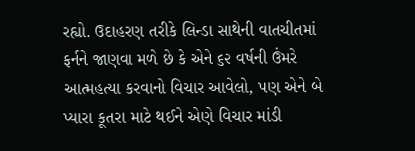રહ્યો. ઉદાહરણ તરીકે લિન્ડા સાથેની વાતચીતમાં ફર્નને જાણવા મળે છે કે એને ૬૨ વર્ષની ઉંમરે આત્મહત્યા કરવાનો વિચાર આવેલો, પણ એને બે પ્યારા કૂતરા માટે થઈને એણે વિચાર માંડી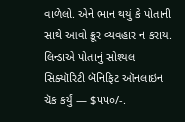વાળેલો. એને ભાન થયું કે પોતાની સાથે આવો ક્રૂર વ્યવહાર ન કરાય. લિન્ડાએ પોતાનું સોશ્યલ સિક્યૉરિટી બૅનિફિટ ઑનલાઇન ચૅક કર્યું — $૫૫૦/-.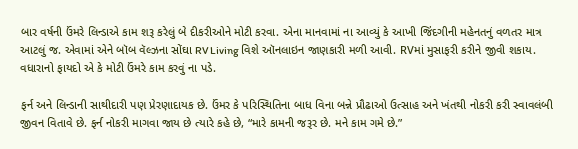બાર વર્ષની ઉંમરે લિન્ડાએ કામ શરૂ કરેલું બે દીકરીઓને મોટી કરવા. એના માનવામાં ના આવ્યું કે આખી જિંદગીની મહેનતનું વળતર માત્ર આટલું જ. એવામાં એને બૉબ વૅલ્ઝના સોંઘા RV Living વિશે ઑનલાઇન જાણકારી મળી આવી. RVમાં મુસાફરી કરીને જીવી શકાય. વધારાનો ફાયદો એ કે મોટી ઉંમરે કામ કરવું ના પડે.

ફર્ન અને લિન્ડાની સાથીદારી પણ પ્રેરણાદાયક છે. ઉંમર કે પરિસ્થિતિના બાધ વિના બન્ને પ્રૌઢાઓ ઉત્સાહ અને ખંતથી નોકરી કરી સ્વાવલંબી જીવન વિતાવે છે. ફર્ન નોકરી માગવા જાય છે ત્યારે કહે છે, “મારે કામની જરૂર છે. મને કામ ગમે છે.”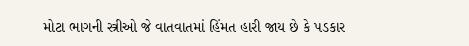મોટા ભાગની સ્ત્રીઓ જે વાતવાતમાં હિંમત હારી જાય છે કે પડકાર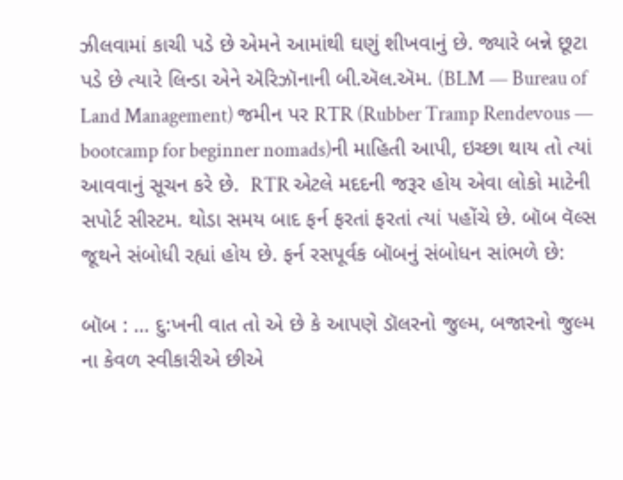ઝીલવામાં કાચી પડે છે એમને આમાંથી ઘણું શીખવાનું છે. જ્યારે બન્ને છૂટા પડે છે ત્યારે લિન્ડા એને ઍરિઝૉનાની બી.ઍલ.ઍમ. (BLM — Bureau of Land Management) જમીન પર RTR (Rubber Tramp Rendevous — bootcamp for beginner nomads)ની માહિતી આપી, ઇચ્છા થાય તો ત્યાં આવવાનું સૂચન કરે છે.  RTR એટલે મદદની જરૂર હોય એવા લોકો માટેની સપોર્ટ સીસ્ટમ. થોડા સમય બાદ ફર્ન ફરતાં ફરતાં ત્યાં પહોંચે છે. બૉબ વૅલ્સ જૂથને સંબોધી રહ્યાં હોય છે. ફર્ન રસપૂર્વક બૉબનું સંબોધન સાંભળે છે:

બૉબ : … દુ:ખની વાત તો એ છે કે આપણે ડૉલરનો જુલ્મ, બજારનો જુલ્મ ના કેવળ સ્વીકારીએ છીએ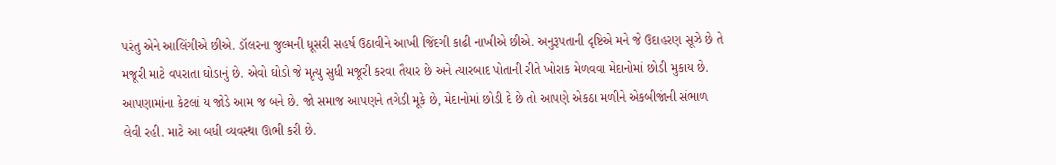પરંતુ એને આલિંગીએ છીએ. ડૉલરના જુલ્મની ધૂસરી સહર્ષ ઉઠાવીને આખી જિંદગી કાઢી નાખીએ છીએ. અનુરૂપતાની દૃષ્ટિએ મને જે ઉદાહરણ સૂઝે છે તે મજૂરી માટે વપરાતા ઘોડાનું છે. એવો ઘોડો જે મૃત્યુ સુધી મજૂરી કરવા તૈયાર છે અને ત્યારબાદ પોતાની રીતે ખોરાક મેળવવા મેદાનોમાં છોડી મુકાય છે. આપણામાંના કેટલાં ય જોડે આમ જ બને છે. જો સમાજ આપણને તગેડી મૂકે છે, મેદાનોમાં છોડી દે છે તો આપણે એકઠા મળીને એકબીજાંની સંભાળ લેવી રહી. માટે આ બધી વ્યવસ્થા ઊભી કરી છે.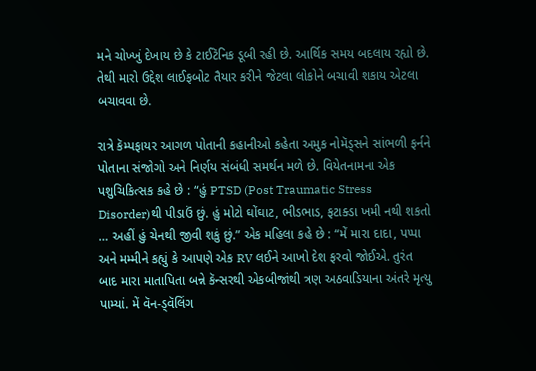મને ચોખ્ખું દેખાય છે કે ટાઈટૅનિક ડૂબી રહી છે. આર્થિક સમય બદલાય રહ્યો છે. તેથી મારો ઉદ્દેશ લાઈફબોટ તૈયાર કરીને જેટલા લોકોને બચાવી શકાય એટલા બચાવવા છે.

રાત્રે કૅમ્પફાયર આગળ પોતાની કહાનીઓ કહેતા અમુક નોમૅડ્સને સાંભળી ફર્નને પોતાના સંજોગો અને નિર્ણય સંબંધી સમર્થન મળે છે. વિયેતનામના એક પશુચિકિત્સક કહે છે : “હું PTSD (Post Traumatic Stress Disorder)થી પીડાઉં છું. હું મોટો ઘોંઘાટ, ભીડભાડ, ફટાક્ડા ખમી નથી શકતો … અહીં હું ચેનથી જીવી શકું છું.” એક મહિલા કહે છે : “મેં મારા દાદા, પપ્પા અને મમ્મીને કહ્યું કે આપણે એક RV લઈને આખો દેશ ફરવો જોઈએ. તુરંત બાદ મારા માતાપિતા બન્ને કૅન્સરથી એકબીજાંથી ત્રણ અઠવાડિયાના અંતરે મૃત્યુ પામ્યાં. મેં વૅન-ડ્વૅલિંગ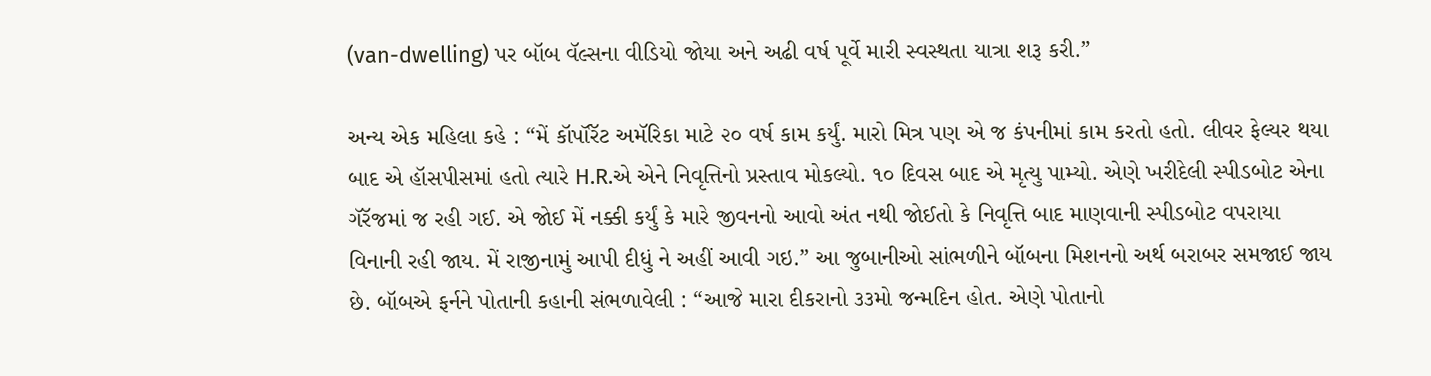(van-dwelling) પર બૉબ વૅલ્સના વીડિયો જોયા અને અઢી વર્ષ પૂર્વે મારી સ્વસ્થતા યાત્રા શરૂ કરી.”

અન્ય એક મહિલા કહે : “મેં કૉર્પૉરૅટ અમૅરિકા માટે ૨૦ વર્ષ કામ કર્યું. મારો મિત્ર પણ એ જ કંપનીમાં કામ કરતો હતો. લીવર ફેલ્યર થયા બાદ એ હૉસપીસમાં હતો ત્યારે H.R.એ એને નિવૃત્તિનો પ્રસ્તાવ મોકલ્યો. ૧૦ દિવસ બાદ એ મૃત્યુ પામ્યો. એણે ખરીદેલી સ્પીડબોટ એના ગૅરૅજમાં જ રહી ગઈ. એ જોઈ મેં નક્કી કર્યું કે મારે જીવનનો આવો અંત નથી જોઈતો કે નિવૃત્તિ બાદ માણવાની સ્પીડબોટ વપરાયા વિનાની રહી જાય. મેં રાજીનામું આપી દીધું ને અહીં આવી ગઇ.” આ જુબાનીઓ સાંભળીને બૉબના મિશનનો અર્થ બરાબર સમજાઈ જાય છે. બૉબએ ફર્નને પોતાની કહાની સંભળાવેલી : “આજે મારા દીકરાનો ૩૩મો જન્મદિન હોત. એણે પોતાનો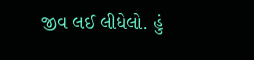જીવ લઈ લીધેલો. હું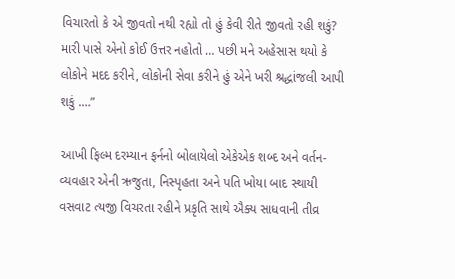વિચારતો કે એ જીવતો નથી રહ્યો તો હું કેવી રીતે જીવતો રહી શકું? મારી પાસે એનો કોઈ ઉત્તર નહોતો … પછી મને અહેસાસ થયો કે લોકોને મદદ કરીને, લોકોની સેવા કરીને હું એને ખરી શ્રદ્ધાંજલી આપી શકું .…”

આખી ફિલ્મ દરમ્યાન ફર્નનો બોલાયેલો એકેએક શબ્દ અને વર્તન-વ્યવહાર એની ઋજુતા, નિસ્પૃહતા અને પતિ ખોયા બાદ સ્થાયી વસવાટ ત્યજી વિચરતા રહીને પ્રકૃતિ સાથે ઐક્ય સાધવાની તીવ્ર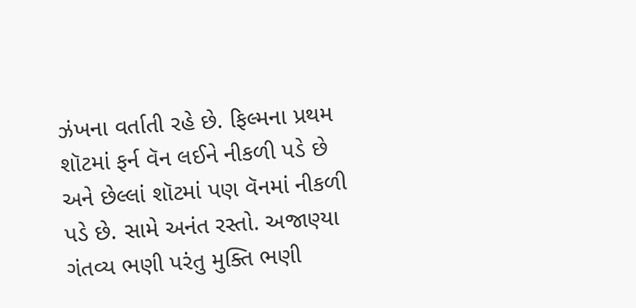ઝંખના વર્તાતી રહે છે. ફિલ્મના પ્રથમ શૉટમાં ફર્ન વૅન લઈને નીકળી પડે છે અને છેલ્લાં શૉટમાં પણ વૅનમાં નીકળી પડે છે. સામે અનંત રસ્તો. અજાણ્યા ગંતવ્ય ભણી પરંતુ મુક્તિ ભણી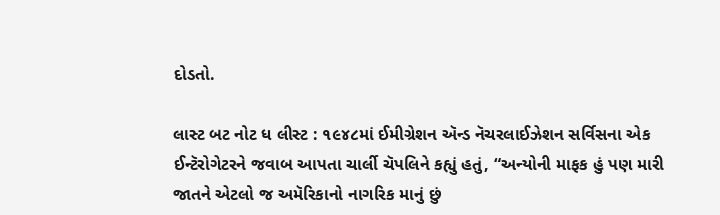દોડતો.

લાસ્ટ બટ નોટ ધ લીસ્ટ : ૧૯૪૮માં ઈમીગ્રેશન ઍન્ડ નૅચરલાઈઝેશન સર્વિસના એક ઈન્ટૅરોગેટરને જવાબ આપતા ચાર્લી ચૅપલિને કહ્યું હતું, “અન્યોની માફક હું પણ મારી જાતને એટલો જ અમૅરિકાનો નાગરિક માનું છું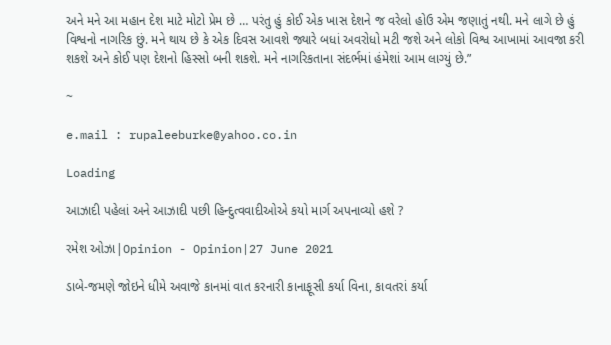અને મને આ મહાન દેશ માટે મોટો પ્રેમ છે … પરંતુ હું કોઈ એક ખાસ દેશને જ વરેલો હોઉ એમ જણાતું નથી. મને લાગે છે હું વિશ્વનો નાગરિક છું. મને થાય છે કે એક દિવસ આવશે જ્યારે બધાં અવરોધો મટી જશે અને લોકો વિશ્વ આખામાં આવજા કરી શકશે અને કોઈ પણ દેશનો હિસ્સો બની શકશે. મને નાગરિકતાના સંદર્ભમાં હંમેશાં આમ લાગ્યું છે.”

~

e.mail : rupaleeburke@yahoo.co.in

Loading

આઝાદી પહેલાં અને આઝાદી પછી હિન્દુત્વવાદીઓએ કયો માર્ગ અપનાવ્યો હશે ?

રમેશ ઓઝા|Opinion - Opinion|27 June 2021

ડાબે-જમણે જોઇને ધીમે અવાજે કાનમાં વાત કરનારી કાનાફૂસી કર્યા વિના, કાવતરાં કર્યા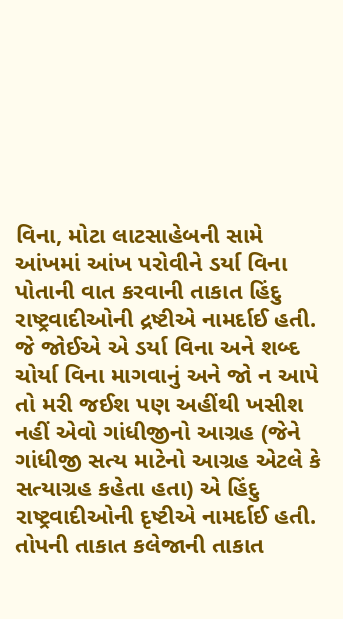વિના, મોટા લાટસાહેબની સામે આંખમાં આંખ પરોવીને ડર્યા વિના પોતાની વાત કરવાની તાકાત હિંદુ રાષ્ટ્રવાદીઓની દ્રષ્ટીએ નામર્દાઈ હતી. જે જોઈએ એ ડર્યા વિના અને શબ્દ ચોર્યા વિના માગવાનું અને જો ન આપે તો મરી જઈશ પણ અહીંથી ખસીશ નહીં એવો ગાંધીજીનો આગ્રહ (જેને ગાંધીજી સત્ય માટેનો આગ્રહ એટલે કે સત્યાગ્રહ કહેતા હતા) એ હિંદુ રાષ્ટ્રવાદીઓની દૃષ્ટીએ નામર્દાઈ હતી. તોપની તાકાત કલેજાની તાકાત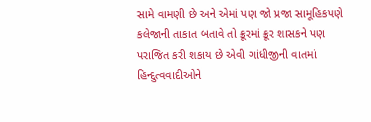સામે વામણી છે અને એમાં પણ જો પ્રજા સામૂહિકપણે કલેજાની તાકાત બતાવે તો ક્રૂરમાં ક્રૂર શાસકને પણ પરાજિત કરી શકાય છે એવી ગાંધીજીની વાતમાં હિન્દુત્વવાદીઓને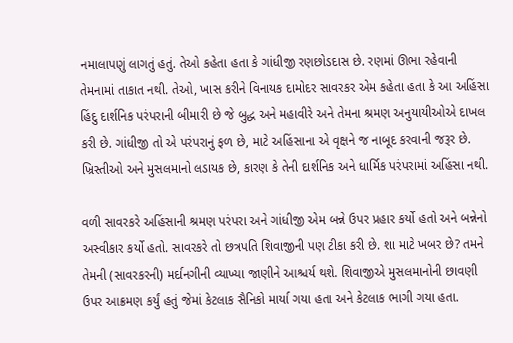નમાલાપણું લાગતું હતું. તેઓ કહેતા હતા કે ગાંધીજી રણછોડદાસ છે. રણમાં ઊભા રહેવાની તેમનામાં તાકાત નથી. તેઓ, ખાસ કરીને વિનાયક દામોદર સાવરકર એમ કહેતા હતા કે આ અહિંસા હિંદુ દાર્શનિક પરંપરાની બીમારી છે જે બુદ્ધ અને મહાવીરે અને તેમના શ્રમણ અનુયાયીઓએ દાખલ કરી છે. ગાંધીજી તો એ પરંપરાનું ફળ છે, માટે અહિંસાના એ વૃક્ષને જ નાબૂદ કરવાની જરૂર છે. ખ્રિસ્તીઓ અને મુસલમાનો લડાયક છે, કારણ કે તેની દાર્શનિક અને ધાર્મિક પરંપરામાં અહિંસા નથી.

વળી સાવરકરે અહિંસાની શ્રમણ પરંપરા અને ગાંધીજી એમ બન્ને ઉપર પ્રહાર કર્યો હતો અને બન્નેનો અસ્વીકાર કર્યો હતો. સાવરકરે તો છત્રપતિ શિવાજીની પણ ટીકા કરી છે. શા માટે ખબર છે? તમને તેમની (સાવરકરની) મર્દાનગીની વ્યાખ્યા જાણીને આશ્ચર્ય થશે. શિવાજીએ મુસલમાનોની છાવણી ઉપર આક્રમણ કર્યું હતું જેમાં કેટલાક સૈનિકો માર્યા ગયા હતા અને કેટલાક ભાગી ગયા હતા.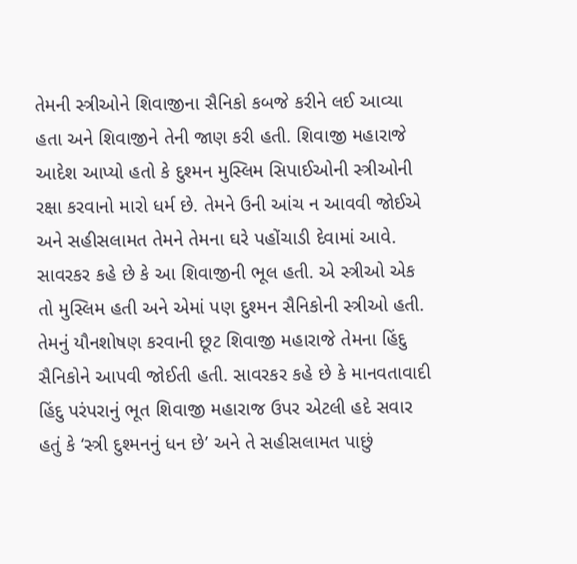તેમની સ્ત્રીઓને શિવાજીના સૈનિકો કબજે કરીને લઈ આવ્યા હતા અને શિવાજીને તેની જાણ કરી હતી. શિવાજી મહારાજે આદેશ આપ્યો હતો કે દુશ્મન મુસ્લિમ સિપાઈઓની સ્ત્રીઓની રક્ષા કરવાનો મારો ધર્મ છે. તેમને ઉની આંચ ન આવવી જોઈએ અને સહીસલામત તેમને તેમના ઘરે પહોંચાડી દેવામાં આવે. સાવરકર કહે છે કે આ શિવાજીની ભૂલ હતી. એ સ્ત્રીઓ એક તો મુસ્લિમ હતી અને એમાં પણ દુશ્મન સૈનિકોની સ્ત્રીઓ હતી. તેમનું યૌનશોષણ કરવાની છૂટ શિવાજી મહારાજે તેમના હિંદુ સૈનિકોને આપવી જોઈતી હતી. સાવરકર કહે છે કે માનવતાવાદી હિંદુ પરંપરાનું ભૂત શિવાજી મહારાજ ઉપર એટલી હદે સવાર હતું કે ‘સ્ત્રી દુશ્મનનું ધન છે’ અને તે સહીસલામત પાછું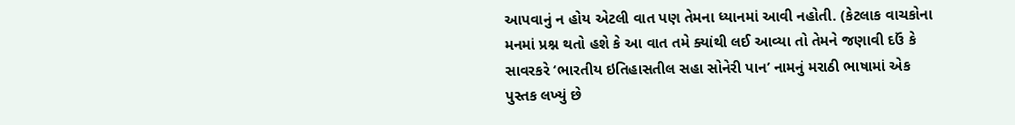આપવાનું ન હોય એટલી વાત પણ તેમના ધ્યાનમાં આવી નહોતી. (કેટલાક વાચકોના મનમાં પ્રશ્ન થતો હશે કે આ વાત તમે ક્યાંથી લઈ આવ્યા તો તેમને જણાવી દઉં કે સાવરકરે ‘ભારતીય ઇતિહાસતીલ સહા સોનેરી પાન’ નામનું મરાઠી ભાષામાં એક પુસ્તક લખ્યું છે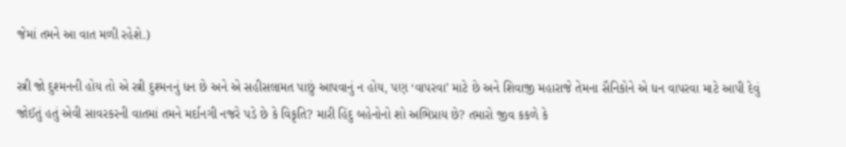જેમાં તમને આ વાત મળી રહેશે.)

સ્ત્રી જો દુશ્મનની હોય તો એ સ્ત્રી દુશ્મનનું ધન છે અને એ સહીસલામત પાછું આપવાનું ન હોય, પણ ‘વાપરવા’ માટે છે અને શિવાજી મહારાજે તેમના સૈનિકોને એ ધન વાપરવા માટે આપી દેવું જોઈતું હતું એવી સાવરકરની વાતમાં તમને મર્દાનગી નજરે પડે છે કે વિકૃતિ? મારી હિંદુ બહેનોનો શો અભિપ્રાય છે? તમારો જીવ કકળે કે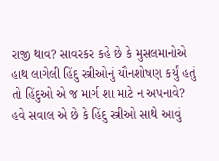રાજી થાવ? સાવરકર કહે છે કે મુસલમાનોએ હાથ લાગેલી હિંદુ સ્ત્રીઓનું યૌનશોષણ કર્યું હતું તો હિંદુઓ એ જ માર્ગ શા માટે ન અપનાવે? હવે સવાલ એ છે કે હિંદુ સ્ત્રીઓ સાથે આવું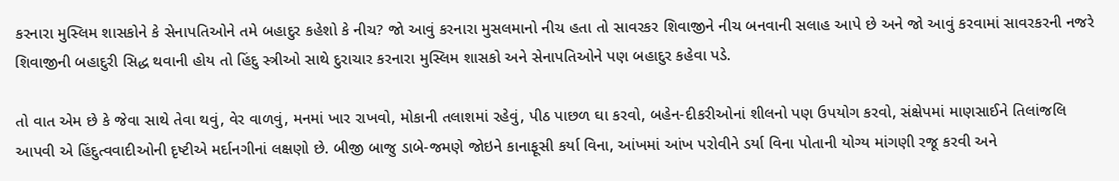કરનારા મુસ્લિમ શાસકોને કે સેનાપતિઓને તમે બહાદુર કહેશો કે નીચ? જો આવું કરનારા મુસલમાનો નીચ હતા તો સાવરકર શિવાજીને નીચ બનવાની સલાહ આપે છે અને જો આવું કરવામાં સાવરકરની નજરે શિવાજીની બહાદુરી સિદ્ધ થવાની હોય તો હિંદુ સ્ત્રીઓ સાથે દુરાચાર કરનારા મુસ્લિમ શાસકો અને સેનાપતિઓને પણ બહાદુર કહેવા પડે.

તો વાત એમ છે કે જેવા સાથે તેવા થવું, વેર વાળવું, મનમાં ખાર રાખવો, મોકાની તલાશમાં રહેવું, પીઠ પાછળ ઘા કરવો, બહેન-દીકરીઓનાં શીલનો પણ ઉપયોગ કરવો, સંક્ષેપમાં માણસાઈને તિલાંજલિ આપવી એ હિંદુત્વવાદીઓની દૃષ્ટીએ મર્દાનગીનાં લક્ષણો છે. બીજી બાજુ ડાબે-જમણે જોઇને કાનાફૂસી કર્યા વિના, આંખમાં આંખ પરોવીને ડર્યા વિના પોતાની યોગ્ય માંગણી રજૂ કરવી અને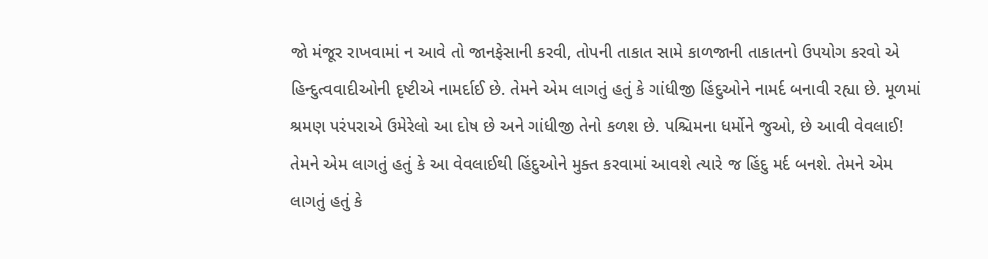જો મંજૂર રાખવામાં ન આવે તો જાનફેસાની કરવી, તોપની તાકાત સામે કાળજાની તાકાતનો ઉપયોગ કરવો એ હિન્દુત્વવાદીઓની દૃષ્ટીએ નામર્દાઈ છે. તેમને એમ લાગતું હતું કે ગાંધીજી હિંદુઓને નામર્દ બનાવી રહ્યા છે. મૂળમાં શ્રમણ પરંપરાએ ઉમેરેલો આ દોષ છે અને ગાંધીજી તેનો કળશ છે. પશ્ચિમના ધર્મોને જુઓ, છે આવી વેવલાઈ! તેમને એમ લાગતું હતું કે આ વેવલાઈથી હિંદુઓને મુક્ત કરવામાં આવશે ત્યારે જ હિંદુ મર્દ બનશે. તેમને એમ લાગતું હતું કે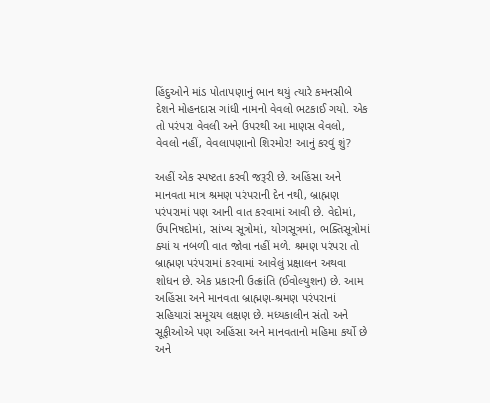હિંદુઓને માંડ પોતાપણાનું ભાન થયું ત્યારે કમનસીબે દેશને મોહનદાસ ગાંધી નામનો વેવલો ભટકાઈ ગયો. એક તો પરંપરા વેવલી અને ઉપરથી આ માણસ વેવલો, વેવલો નહીં, વેવલાપણાનો શિરમોર! આનું કરવું શું?

અહીં એક સ્પષ્ટતા કરવી જરૂરી છે. અહિંસા અને માનવતા માત્ર શ્રમણ પરંપરાની દેન નથી, બ્રાહ્મણ પરંપરામાં પણ આની વાત કરવામાં આવી છે. વેદોમાં, ઉપનિષદોમાં, સાંખ્ય સૂત્રોમાં, યોગસૂત્રમાં, ભક્તિસૂત્રોમાં ક્યાં ય નબળી વાત જોવા નહીં મળે. શ્રમણ પરંપરા તો બ્રાહ્મણ પરંપરામાં કરવામાં આવેલું પ્રક્ષાલન અથવા શોધન છે. એક પ્રકારની ઉત્ક્રાંતિ (ઈવોલ્યુશન) છે. આમ અહિંસા અને માનવતા બ્રાહ્મણ-શ્રમણ પરંપરાનાં સહિયારાં સમૂચય લક્ષણ છે. મધ્યકાલીન સંતો અને સૂફીઓએ પણ અહિંસા અને માનવતાનો મહિમા કર્યો છે અને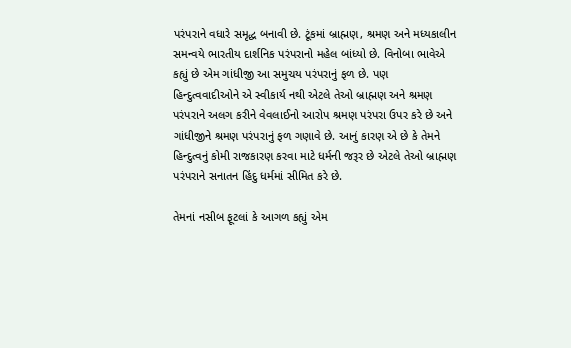પરંપરાને વધારે સમૃદ્ધ બનાવી છે. ટૂંકમાં બ્રાહ્મણ, શ્રમણ અને મધ્યકાલીન સમન્વયે ભારતીય દાર્શનિક પરંપરાનો મહેલ બાંધ્યો છે. વિનોબા ભાવેએ કહ્યું છે એમ ગાંધીજી આ સમુચય પરંપરાનું ફળ છે. પણ હિન્દુત્વવાદીઓને એ સ્વીકાર્ય નથી એટલે તેઓ બ્રાહ્મણ અને શ્રમણ પરંપરાને અલગ કરીને વેવલાઈનો આરોપ શ્રમણ પરંપરા ઉપર કરે છે અને ગાંધીજીને શ્રમણ પરંપરાનું ફળ ગણાવે છે. આનું કારણ એ છે કે તેમને હિન્દુત્વનું કોમી રાજકારણ કરવા માટે ધર્મની જરૂર છે એટલે તેઓ બ્રાહ્મણ પરંપરાને સનાતન હિંદુ ધર્મમાં સીમિત કરે છે.

તેમનાં નસીબ ફૂટલાં કે આગળ કહ્યું એમ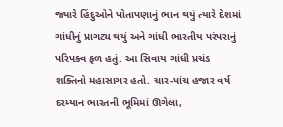જ્યારે હિંદુઓને પોતાપણાનું ભાન થયું ત્યારે દેશમાં ગાંધીનું પ્રાગટ્ય થયું અને ગાંધી ભારતીય પરંપરાનું પરિપક્વ ફળ હતું. આ સિવાય ગાંધી પ્રચંડ શક્તિનો મહાસાગર હતો. ચાર-પાંચ હજાર વર્ષ દરમ્યાન ભારતની ભૂમિમાં ઊગેલા,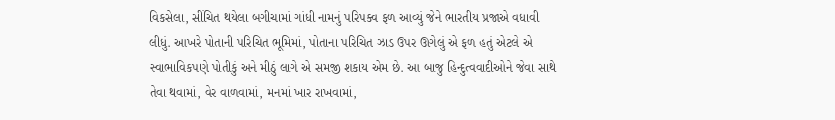વિકસેલા, સીંચિત થયેલા બગીચામાં ગાંધી નામનું પરિપક્વ ફળ આવ્યું જેને ભારતીય પ્રજાએ વધાવી લીધું. આખરે પોતાની પરિચિત ભૂમિમાં, પોતાના પરિચિત ઝાડ ઉપર ઊગેલું એ ફળ હતું એટલે એ સ્વાભાવિકપણે પોતીકું અને મીઠું લાગે એ સમજી શકાય એમ છે. આ બાજુ હિન્દુત્વવાદીઓને જેવા સાથે તેવા થવામાં, વેર વાળવામાં, મનમાં ખાર રાખવામાં,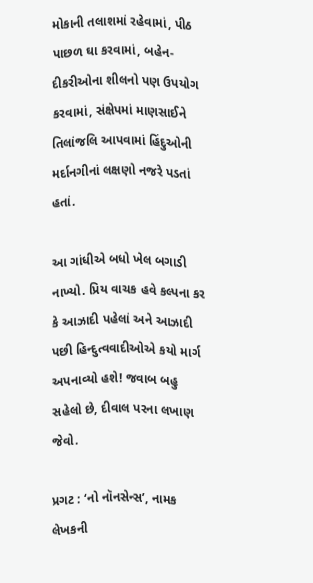મોકાની તલાશમાં રહેવામાં, પીઠ પાછળ ઘા કરવામાં, બહેન-દીકરીઓના શીલનો પણ ઉપયોગ કરવામાં, સંક્ષેપમાં માણસાઈને તિલાંજલિ આપવામાં હિંદુઓની મર્દાનગીનાં લક્ષણો નજરે પડતાં હતાં.

આ ગાંધીએ બધો ખેલ બગાડી નાખ્યો. પ્રિય વાચક હવે કલ્પના કર કે આઝાદી પહેલાં અને આઝાદી પછી હિન્દુત્વવાદીઓએ કયો માર્ગ અપનાવ્યો હશે! જવાબ બહુ સહેલો છે, દીવાલ પરના લખાણ જેવો.

પ્રગટ : ‘નો નૉનસેન્સ’, નામક લેખકની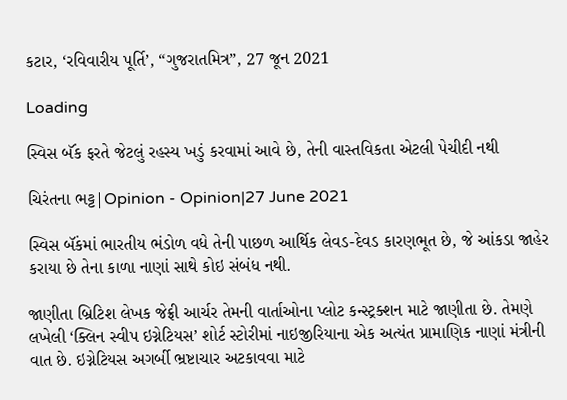કટાર, ‘રવિવારીય પૂર્તિ’, “ગુજરાતમિત્ર”, 27 જૂન 2021

Loading

સ્વિસ બૅંક ફરતે જેટલું રહસ્ય ખડું કરવામાં આવે છે, તેની વાસ્તવિકતા એટલી પેચીદી નથી

ચિરંતના ભટ્ટ|Opinion - Opinion|27 June 2021

સ્વિસ બૅંકમાં ભારતીય ભંડોળ વધે તેની પાછળ આર્થિક લેવડ-દેવડ કારણભૂત છે, જે આંકડા જાહેર કરાયા છે તેના કાળા નાણાં સાથે કોઇ સંબંધ નથી.

જાણીતા બ્રિટિશ લેખક જેફ્રી આર્ચર તેમની વાર્તાઓના પ્લોટ કન્સ્ટ્રક્શન માટે જાણીતા છે. તેમણે લખેલી ‘ક્લિન સ્વીપ ઇગ્નેટિયસ’ શોર્ટ સ્ટોરીમાં નાઇજીરિયાના એક અત્યંત પ્રામાણિક નાણાં મંત્રીની વાત છે. ઇગ્નેટિયસ અગર્બી ભ્રષ્ટાચાર અટકાવવા માટે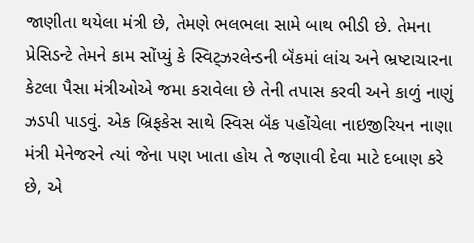જાણીતા થયેલા મંત્રી છે, તેમણે ભલભલા સામે બાથ ભીડી છે. તેમના પ્રેસિડન્ટે તેમને કામ સોંપ્યું કે સ્વિટ્ઝરલેન્ડની બૅંકમાં લાંચ અને ભ્રષ્ટાચારના કેટલા પૈસા મંત્રીઓએ જમા કરાવેલા છે તેની તપાસ કરવી અને કાળું નાણું ઝડપી પાડવું. એક બ્રિફકેસ સાથે સ્વિસ બૅંક પહોંચેલા નાઇજીરિયન નાણા મંત્રી મેનેજરને ત્યાં જેના પણ ખાતા હોય તે જણાવી દેવા માટે દબાણ કરે છે, એ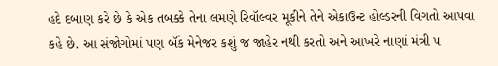હદે દબાણ કરે છે કે એક તબક્કે તેના લમણે રિવૉલ્વર મૂકીને તેને એકાઉન્ટ હોલ્ડરની વિગતો આપવા કહે છે. આ સંજોગોમાં પણ બૅંક મેનેજર કશું જ જાહેર નથી કરતો અને આખરે નાણાં મંત્રી ૫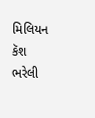મિલિયન કૅશ ભરેલી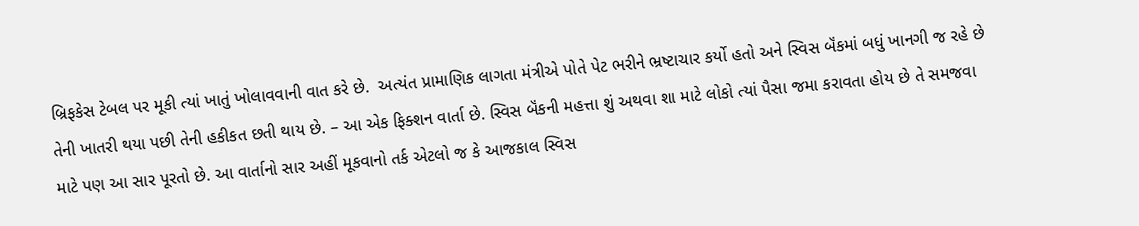બ્રિફકેસ ટેબલ પર મૂકી ત્યાં ખાતું ખોલાવવાની વાત કરે છે.  અત્યંત પ્રામાણિક લાગતા મંત્રીએ પોતે પેટ ભરીને ભ્રષ્ટાચાર કર્યો હતો અને સ્વિસ બૅંકમાં બધું ખાનગી જ રહે છે તેની ખાતરી થયા પછી તેની હકીકત છતી થાય છે. – આ એક ફિક્શન વાર્તા છે. સ્વિસ બૅંકની મહત્તા શું અથવા શા માટે લોકો ત્યાં પૈસા જમા કરાવતા હોય છે તે સમજવા માટે પણ આ સાર પૂરતો છે. આ વાર્તાનો સાર અહીં મૂકવાનો તર્ક એટલો જ કે આજકાલ સ્વિસ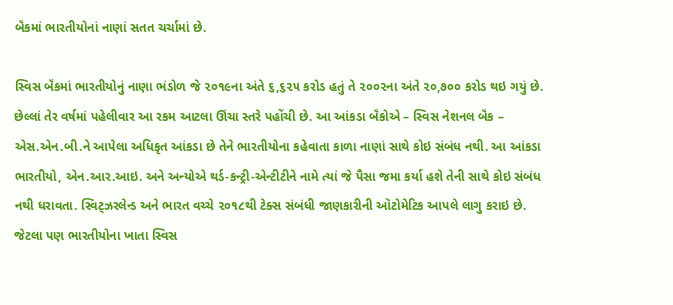બૅંકમાં ભારતીયોનાં નાણાં સતત ચર્ચામાં છે.

સ્વિસ બૅંકમાં ભારતીયોનું નાણા ભંડોળ જે ૨૦૧૯ના અંતે ૬,૬૨૫ કરોડ હતું તે ૨૦૦૨ના અંતે ૨૦,૭૦૦ કરોડ થઇ ગયું છે. છેલ્લાં તેર વર્ષમાં પહેલીવાર આ રકમ આટલા ઊંચા સ્તરે પહોંચી છે. આ આંકડા બૅંકોએ – સ્વિસ નેશનલ બૅંક – એસ.એન.બી.ને આપેલા અધિકૃત આંકડા છે તેને ભારતીયોના કહેવાતા કાળા નાણાં સાથે કોઇ સંબંધ નથી. આ આંકડા ભારતીયો, એન.આર.આઇ. અને અન્યોએ થર્ડ-કન્ટ્રી-એન્ટીટીને નામે ત્યાં જે પૈસા જમા કર્યા હશે તેની સાથે કોઇ સંબંધ નથી ધરાવતા. સ્વિટ્ઝરલેન્ડ અને ભારત વચ્ચે ૨૦૧૮થી ટેક્સ સંબંધી જાણકારીની ઑટોમેટિક આપલે લાગુ કરાઇ છે. જેટલા પણ ભારતીયોના ખાતા સ્વિસ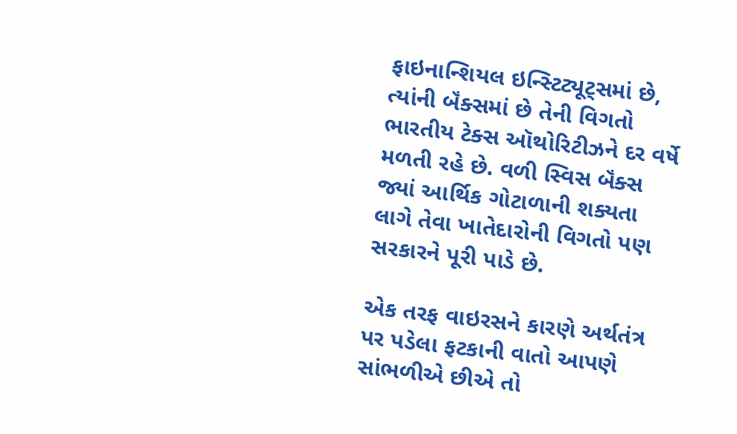ફાઇનાન્શિયલ ઇન્સ્ટિટ્યૂટ્સમાં છે, ત્યાંની બૅંક્સમાં છે તેની વિગતો ભારતીય ટેક્સ ઑથોરિટીઝને દર વર્ષે મળતી રહે છે. વળી સ્વિસ બૅંક્સ જ્યાં આર્થિક ગોટાળાની શક્યતા લાગે તેવા ખાતેદારોની વિગતો પણ સરકારને પૂરી પાડે છે.

એક તરફ વાઇરસને કારણે અર્થતંત્ર પર પડેલા ફટકાની વાતો આપણે સાંભળીએ છીએ તો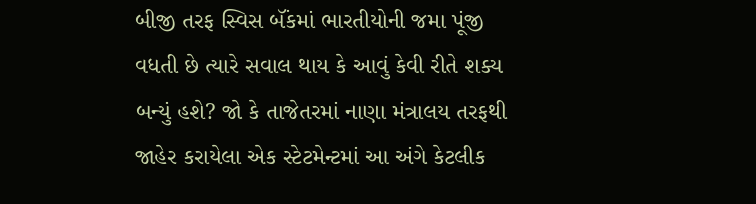બીજી તરફ સ્વિસ બૅંકમાં ભારતીયોની જમા પૂંજી વધતી છે ત્યારે સવાલ થાય કે આવું કેવી રીતે શક્ય બન્યું હશે? જો કે તાજેતરમાં નાણા મંત્રાલય તરફથી જાહેર કરાયેલા એક સ્ટેટમેન્ટમાં આ અંગે કેટલીક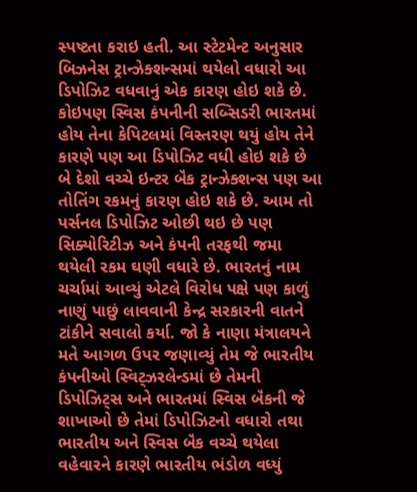સ્પષ્ટતા કરાઇ હતી. આ સ્ટેટમેન્ટ અનુસાર બિઝનેસ ટ્રાન્ઝેક્શન્સમાં થયેલો વધારો આ ડિપોઝિટ વધવાનું એક કારણ હોઇ શકે છે. કોઇપણ સ્વિસ કંપનીની સબ્સિડરી ભારતમાં હોય તેના કેપિટલમાં વિસ્તરણ થયું હોય તેને કારણે પણ આ ડિપોઝિટ વધી હોઇ શકે છે બે દેશો વચ્ચે ઇન્ટર બૅંક ટ્રાન્ઝેક્શન્સ પણ આ તોતિંગ રકમનું કારણ હોઇ શકે છે. આમ તો પર્સનલ ડિપોઝિટ ઓછી થઇ છે પણ સિક્યોરિટીઝ અને કંપની તરફથી જમા થયેલી રકમ ઘણી વધારે છે. ભારતનું નામ ચર્ચામાં આવ્યું એટલે વિરોધ પક્ષે પણ કાળું નાણું પાછું લાવવાની કેન્દ્ર સરકારની વાતને ટાંકીને સવાલો કર્યા. જો કે નાણા મંત્રાલયને મતે આગળ ઉપર જણાવ્યું તેમ જે ભારતીય કંપનીઓ સ્વિટ્ઝરલેન્ડમાં છે તેમની ડિપોઝિટ્સ અને ભારતમાં સ્વિસ બૅંકની જે શાખાઓ છે તેમાં ડિપોઝિટનો વધારો તથા ભારતીય અને સ્વિસ બૅંક વચ્ચે થયેલા વહેવારને કારણે ભારતીય ભંડોળ વધ્યું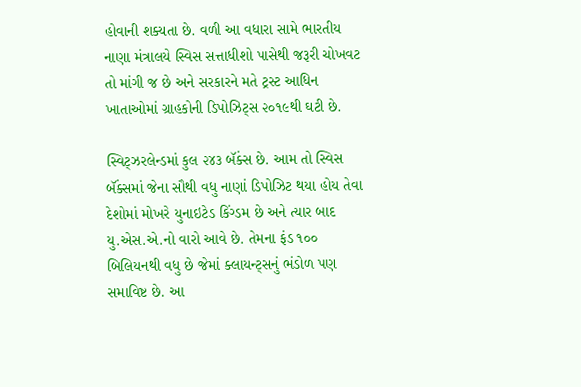હોવાની શક્યતા છે. વળી આ વધારા સામે ભારતીય નાણા મંત્રાલયે સ્વિસ સત્તાધીશો પાસેથી જરૂરી ચોખવટ તો માંગી જ છે અને સરકારને મતે ટ્રસ્ટ આધિન ખાતાઓમાં ગ્રાહકોની ડિપોઝિટ્સ ૨૦૧૯થી ઘટી છે.

સ્વિટ્ઝરલેન્ડમાં કુલ ૨૪૩ બૅંક્સ છે. આમ તો સ્વિસ બૅંક્સમાં જેના સૌથી વધુ નાણાં ડિપોઝિટ થયા હોય તેવા દેશોમાં મોખરે યુનાઇટેડ કિંગ્ડમ છે અને ત્યાર બાદ યુ.એસ.એ.નો વારો આવે છે. તેમના ફંડ ૧૦૦ બિલિયનથી વધુ છે જેમાં ક્લાયન્ટ્સનું ભંડોળ પણ સમાવિષ્ટ છે. આ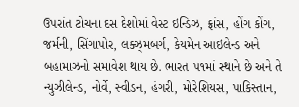ઉપરાંત ટોચના દસ દેશોમાં વેસ્ટ ઇન્ડિઝ, ફ્રાંસ, હોંગ કોંગ, જર્મની, સિંગાપોર, લક્ઝ્મબર્ગ, કેયમેન આઇલેન્ડ અને બહામાઝનો સમાવેશ થાય છે. ભારત ૫૧માં સ્થાને છે અને તે ન્યુઝીલેન્ડ, નોર્વે, સ્વીડન, હંગરી, મોરેશિયસ, પાકિસ્તાન,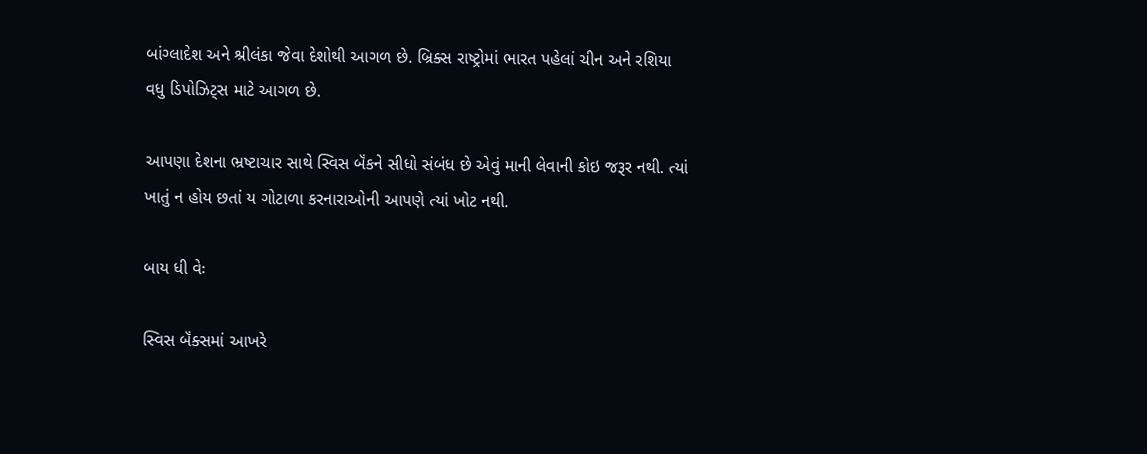બાંગ્લાદેશ અને શ્રીલંકા જેવા દેશોથી આગળ છે. બ્રિક્સ રાષ્ટ્રોમાં ભારત પહેલાં ચીન અને રશિયા વધુ ડિપોઝિટ્સ માટે આગળ છે.

આપણા દેશના ભ્રષ્ટાચાર સાથે સ્વિસ બૅંકને સીધો સંબંધ છે એવું માની લેવાની કોઇ જરૂર નથી. ત્યાં ખાતું ન હોય છતાં ય ગોટાળા કરનારાઓની આપણે ત્યાં ખોટ નથી.

બાય ધી વેઃ

સ્વિસ બૅંક્સમાં આખરે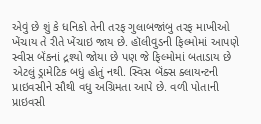એવું છે શું કે ધનિકો તેની તરફ ગુલાબજાંબુ તરફ માખીઓ ખેંચાય તે રીતે ખેંચાઇ જાય છે. હૉલીવુડની ફિલ્મોમાં આપણે સ્વીસ બૅંકનાં દ્રશ્યો જોયા છે પણ જે ફિલ્મોમાં બતાડાય છે એટલું ડ્રામેટિક બધું હોતું નથી. સ્વિસ બૅંક્સ ક્લાયન્ટની પ્રાઇવસીને સૌથી વધુ અગ્રિમતા આપે છે. વળી પોતાની પ્રાઇવસી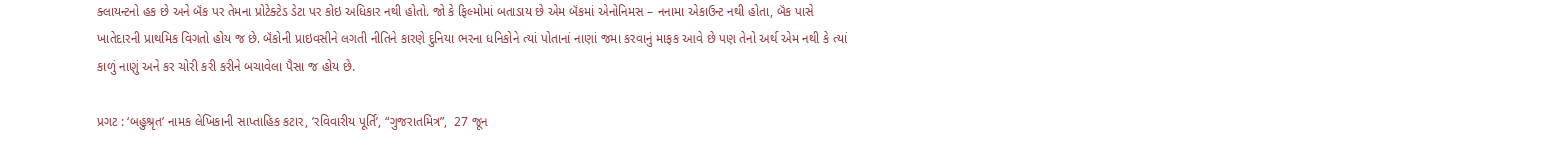ક્લાયન્ટનો હક છે અને બૅંક પર તેમના પ્રોટેક્ટેડ ડેટા પર કોઇ અધિકાર નથી હોતો. જો કે ફિલ્મોમાં બતાડાય છે એમ બૅંકમાં એનોનિમસ – નનામા એકાઉન્ટ નથી હોતા, બૅંક પાસે ખાતેદારની પ્રાથમિક વિગતો હોય જ છે. બૅંકોની પ્રાઇવસીને લગતી નીતિને કારણે દુનિયા ભરના ધનિકોને ત્યાં પોતાનાં નાણાં જમા કરવાનું માફક આવે છે પણ તેનો અર્થ એમ નથી કે ત્યાં કાળું નાણું અને કર ચોરી કરી કરીને બચાવેલા પૈસા જ હોય છે.

પ્રગટ : ‘બહુશ્રૃત’ નામક લેખિકાની સાપ્તાહિક કટાર, ’રવિવારીય પૂર્તિ’, “ગુજરાતમિત્ર”,  27 જૂન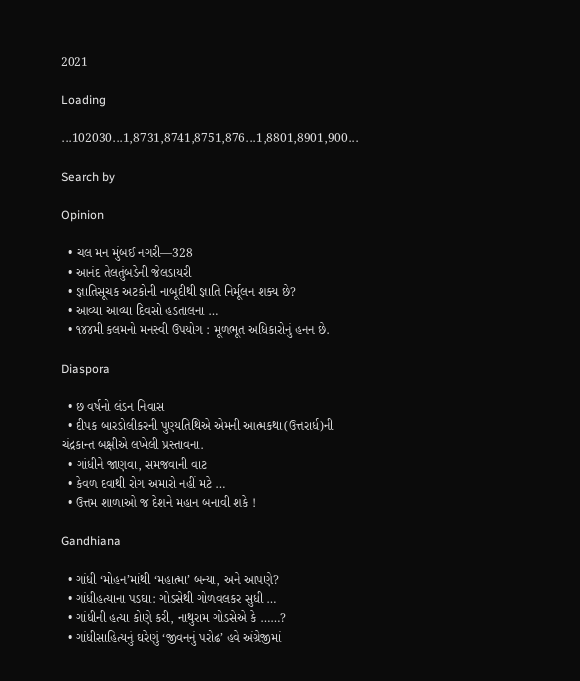2021

Loading

...102030...1,8731,8741,8751,876...1,8801,8901,900...

Search by

Opinion

  • ચલ મન મુંબઈ નગરી—328
  • આનંદ તેલતુંબડેની જેલડાયરી
  • જ્ઞાતિસૂચક અટકોની નાબૂદીથી જ્ઞાતિ નિર્મૂલન શક્ય છે?
  • આવ્યા આવ્યા દિવસો હડતાલના …
  • ૧૪૪મી કલમનો મનસ્વી ઉપયોગ : મૂળભૂત અધિકારોનું હનન છે.

Diaspora

  • છ વર્ષનો લંડન નિવાસ
  • દીપક બારડોલીકરની પુણ્યતિથિએ એમની આત્મકથા(ઉત્તરાર્ધ)ની ચંદ્રકાન્ત બક્ષીએ લખેલી પ્રસ્તાવના.
  • ગાંધીને જાણવા, સમજવાની વાટ
  • કેવળ દવાથી રોગ અમારો નહીં મટે …
  • ઉત્તમ શાળાઓ જ દેશને મહાન બનાવી શકે !

Gandhiana

  • ગાંધી ‘મોહન’માંથી ‘મહાત્મા’ બન્યા, અને આપણે?
  • ગાંધીહત્યાના પડઘા: ગોડસેથી ગોળવલકર સુધી …
  • ગાંધીની હત્યા કોણે કરી, નાથુરામ ગોડસેએ કે ……?
  • ગાંધીસાહિત્યનું ઘરેણું ‘જીવનનું પરોઢ’ હવે અંગ્રેજીમાં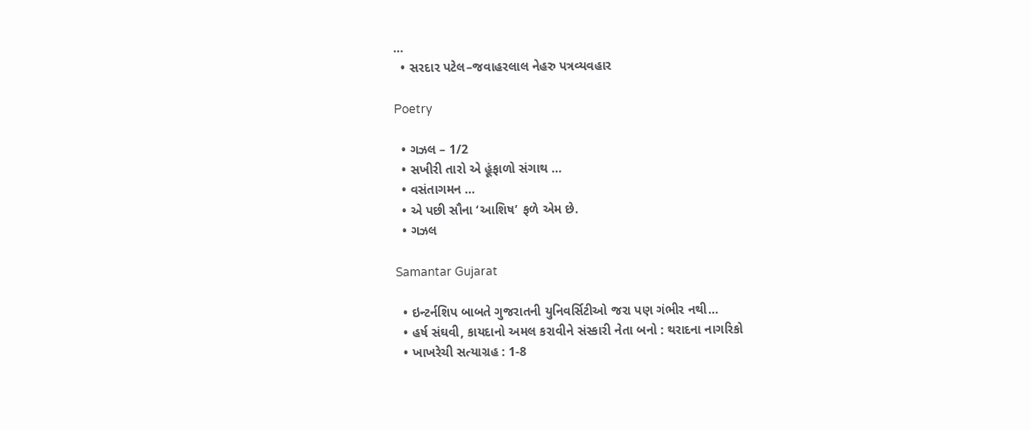…
  • સરદાર પટેલ–જવાહરલાલ નેહરુ પત્રવ્યવહાર

Poetry

  • ગઝલ – 1/2
  • સખીરી તારો એ હૂંફાળો સંગાથ …
  • વસંતાગમન …
  • એ પછી સૌના ‘આશિષ’ ફળે એમ છે.
  • ગઝલ

Samantar Gujarat

  • ઇન્ટર્નશિપ બાબતે ગુજરાતની યુનિવર્સિટીઓ જરા પણ ગંભીર નથી…
  • હર્ષ સંઘવી, કાયદાનો અમલ કરાવીને સંસ્કારી નેતા બનો : થરાદના નાગરિકો
  • ખાખરેચી સત્યાગ્રહ : 1-8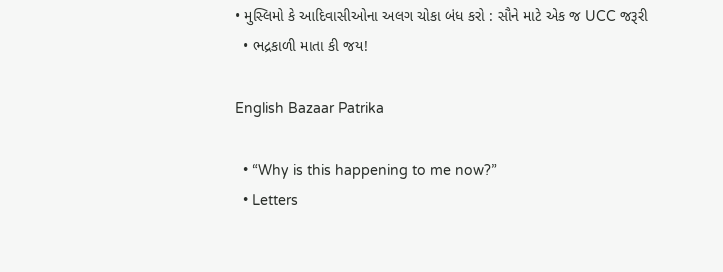• મુસ્લિમો કે આદિવાસીઓના અલગ ચોકા બંધ કરો : સૌને માટે એક જ UCC જરૂરી
  • ભદ્રકાળી માતા કી જય!

English Bazaar Patrika

  • “Why is this happening to me now?”
  • Letters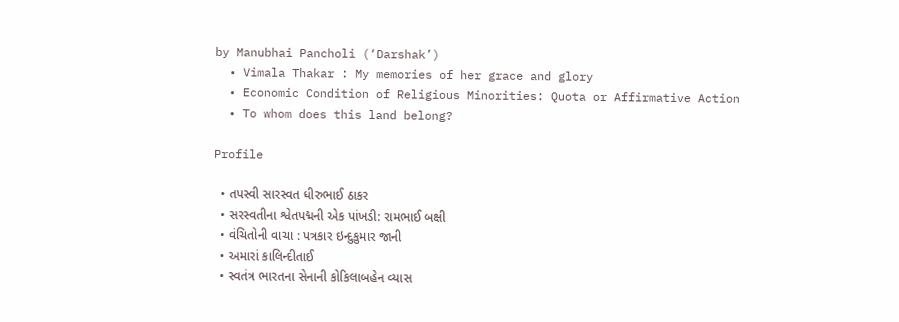by Manubhai Pancholi (‘Darshak’)
  • Vimala Thakar : My memories of her grace and glory
  • Economic Condition of Religious Minorities: Quota or Affirmative Action
  • To whom does this land belong?

Profile

  • તપસ્વી સારસ્વત ધીરુભાઈ ઠાકર
  • સરસ્વતીના શ્વેતપદ્મની એક પાંખડી: રામભાઈ બક્ષી
  • વંચિતોની વાચા : પત્રકાર ઇન્દુકુમાર જાની
  • અમારાં કાલિન્દીતાઈ
  • સ્વતંત્ર ભારતના સેનાની કોકિલાબહેન વ્યાસ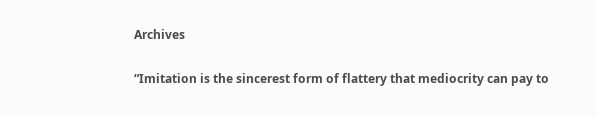Archives

“Imitation is the sincerest form of flattery that mediocrity can pay to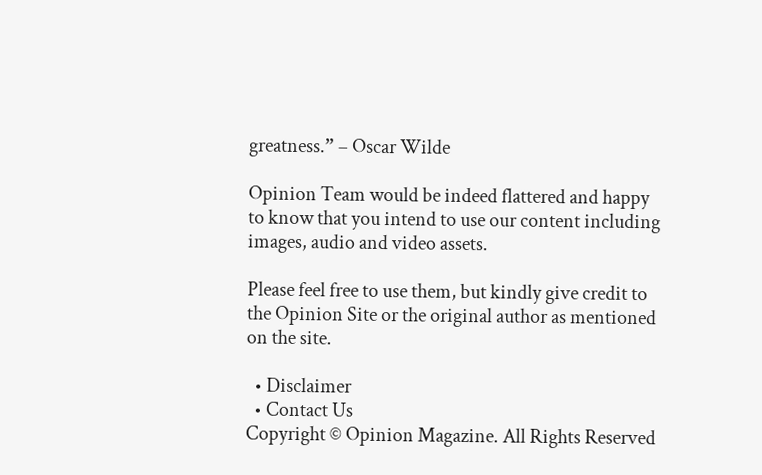greatness.” – Oscar Wilde

Opinion Team would be indeed flattered and happy to know that you intend to use our content including images, audio and video assets.

Please feel free to use them, but kindly give credit to the Opinion Site or the original author as mentioned on the site.

  • Disclaimer
  • Contact Us
Copyright © Opinion Magazine. All Rights Reserved